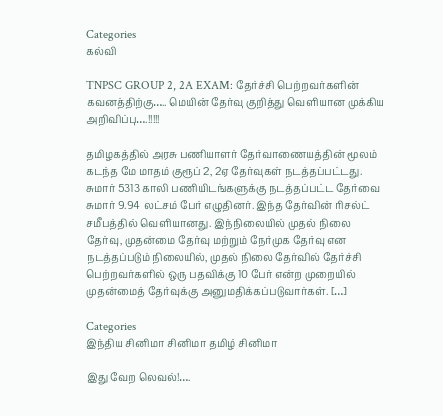Categories
கல்வி

TNPSC GROUP 2, 2A EXAM: தேர்ச்சி பெற்றவர்களின் கவனத்திற்கு….. மெயின் தேர்வு குறித்து வெளியான முக்கிய அறிவிப்பு….!!!!!

தமிழகத்தில் அரசு பணியாளர் தேர்வாணையத்தின் மூலம் கடந்த மே மாதம் குரூப் 2, 2ஏ‌ தேர்வுகள் நடத்தப்பட்டது. சுமார் 5313 காலி பணியிடங்களுக்கு நடத்தப்பட்ட தேர்வை சுமார் 9.94 லட்சம் பேர் எழுதினர். இந்த தேர்வின் ரிசல்ட் சமீபத்தில் வெளியானது. இந்நிலையில் முதல் நிலை தேர்வு, முதன்மை தேர்வு மற்றும் நேர்முக தேர்வு என நடத்தப்படும் நிலையில், முதல் நிலை தேர்வில் தேர்ச்சி பெற்றவர்களில் ஒரு பதவிக்கு 10 பேர் என்ற முறையில் முதன்மைத் தேர்வுக்கு அனுமதிக்கப்படுவார்கள். […]

Categories
இந்திய சினிமா சினிமா தமிழ் சினிமா

இது வேற லெவல்!….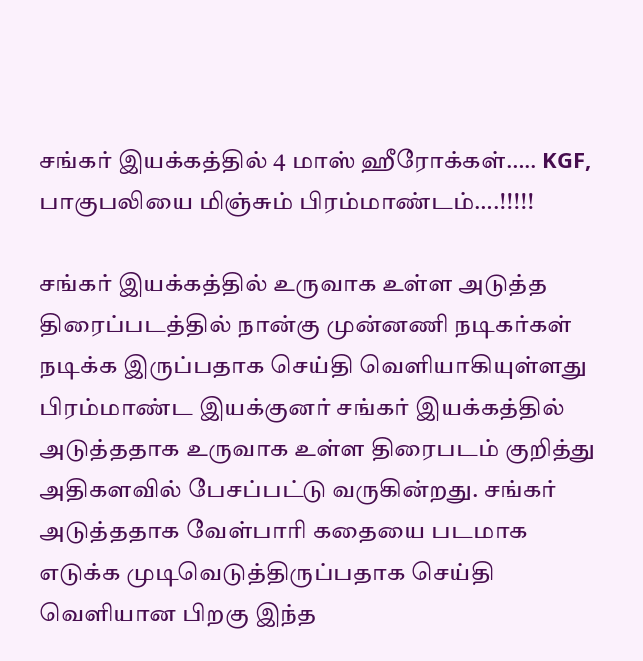சங்கர் இயக்கத்தில் 4 மாஸ் ஹீரோக்கள்….. KGF, பாகுபலியை மிஞ்சும் பிரம்மாண்டம்….!!!!!

சங்கர் இயக்கத்தில் உருவாக உள்ள அடுத்த திரைப்படத்தில் நான்கு முன்னணி நடிகர்கள் நடிக்க இருப்பதாக செய்தி வெளியாகியுள்ளது பிரம்மாண்ட இயக்குனர் சங்கர் இயக்கத்தில் அடுத்ததாக உருவாக உள்ள திரைபடம் குறித்து அதிகளவில் பேசப்பட்டு வருகின்றது. சங்கர் அடுத்ததாக வேள்பாரி கதையை படமாக எடுக்க முடிவெடுத்திருப்பதாக செய்தி வெளியான பிறகு இந்த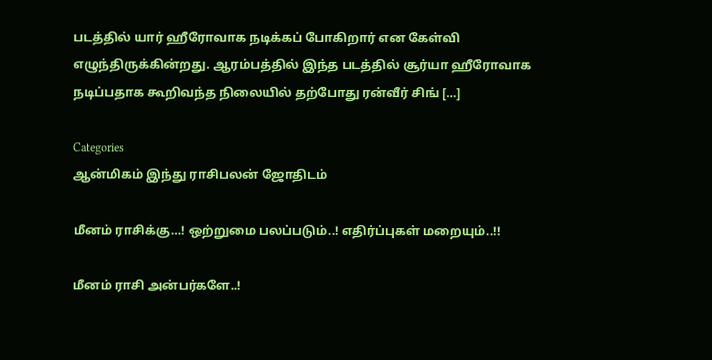படத்தில் யார் ஹீரோவாக நடிக்கப் போகிறார் என கேள்வி எழுந்திருக்கின்றது. ஆரம்பத்தில் இந்த படத்தில் சூர்யா ஹீரோவாக நடிப்பதாக கூறிவந்த நிலையில் தற்போது ரன்வீர் சிங் […]

Categories
ஆன்மிகம் இந்து ராசிபலன் ஜோதிடம்

மீனம் ராசிக்கு…! ஒற்றுமை பலப்படும்..! எதிர்ப்புகள் மறையும்..!!

மீனம் ராசி அன்பர்களே..!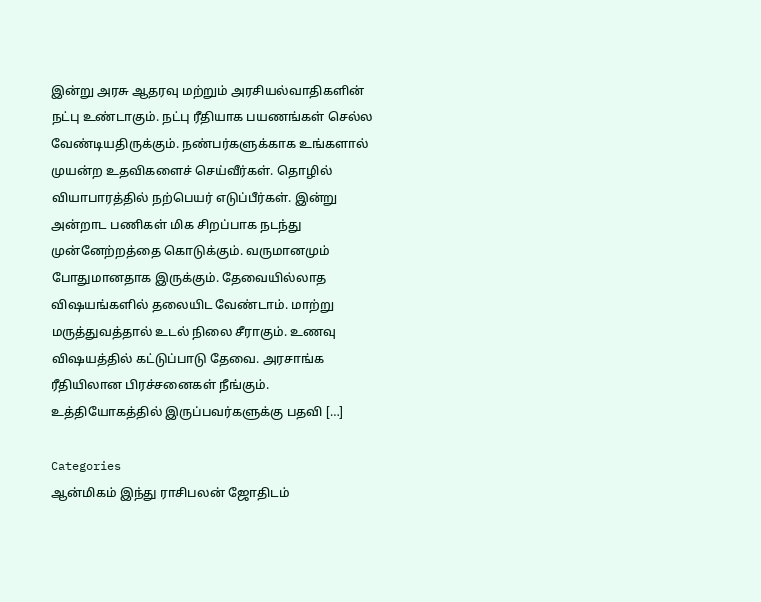இன்று அரசு ஆதரவு மற்றும் அரசியல்வாதிகளின் நட்பு உண்டாகும். நட்பு ரீதியாக பயணங்கள் செல்ல வேண்டியதிருக்கும். நண்பர்களுக்காக உங்களால் முயன்ற உதவிகளைச் செய்வீர்கள். தொழில் வியாபாரத்தில் நற்பெயர் எடுப்பீர்கள். இன்று அன்றாட பணிகள் மிக சிறப்பாக நடந்து முன்னேற்றத்தை கொடுக்கும். வருமானமும் போதுமானதாக இருக்கும். தேவையில்லாத விஷயங்களில் தலையிட வேண்டாம். மாற்று மருத்துவத்தால் உடல் நிலை சீராகும். உணவு விஷயத்தில் கட்டுப்பாடு தேவை. அரசாங்க ரீதியிலான பிரச்சனைகள் நீங்கும். உத்தியோகத்தில் இருப்பவர்களுக்கு பதவி […]

Categories
ஆன்மிகம் இந்து ராசிபலன் ஜோதிடம்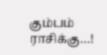கும்பம் ராசிக்கு…!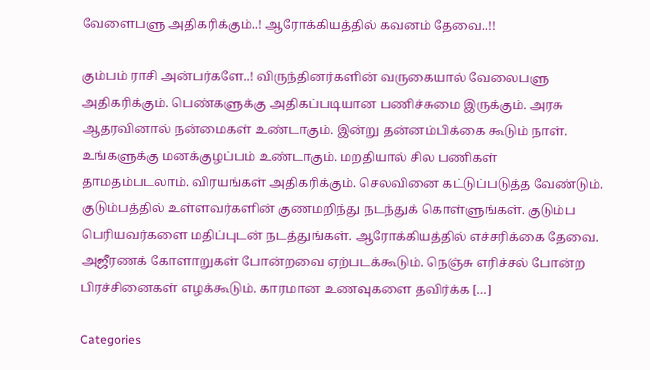வேளைபளு அதிகரிக்கும்..! ஆரோக்கியத்தில் கவனம் தேவை..!!

கும்பம் ராசி அன்பர்களே..! விருந்தினர்களின் வருகையால் வேலைபளு அதிகரிக்கும். பெண்களுக்கு அதிகப்படியான பணிச்சுமை இருக்கும். அரசு ஆதரவினால் நன்மைகள் உண்டாகும். இன்று தன்னம்பிக்கை கூடும் நாள். உங்களுக்கு மனக்குழப்பம் உண்டாகும். மறதியால் சில பணிகள் தாமதம்படலாம். விரயங்கள் அதிகரிக்கும். செலவினை கட்டுப்படுத்த வேண்டும். குடும்பத்தில் உள்ளவர்களின் குணமறிந்து நடந்துக் கொள்ளுங்கள். குடும்ப பெரியவர்களை மதிப்புடன் நடத்துங்கள். ஆரோக்கியத்தில் எச்சரிக்கை தேவை. அஜீரணக் கோளாறுகள் போன்றவை ஏற்படக்கூடும். நெஞ்சு எரிச்சல் போன்ற பிரச்சினைகள் எழக்கூடும். காரமான உணவுகளை தவிர்க்க […]

Categories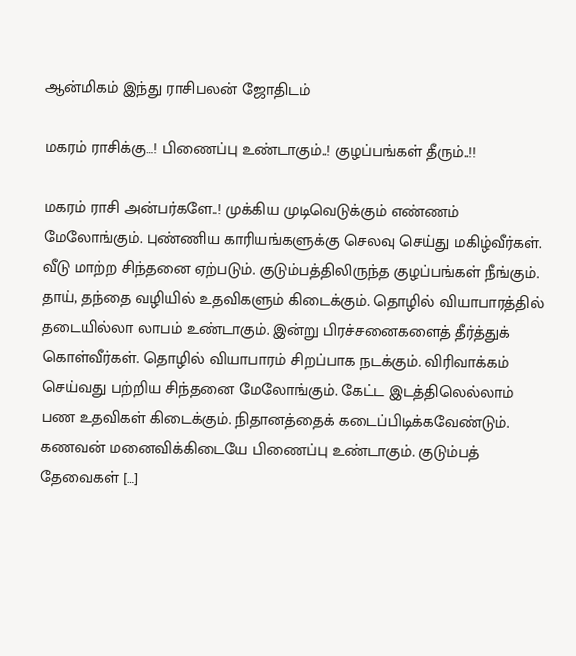ஆன்மிகம் இந்து ராசிபலன் ஜோதிடம்

மகரம் ராசிக்கு…! பிணைப்பு உண்டாகும்..! குழப்பங்கள் தீரும்..!!

மகரம் ராசி அன்பர்களே..! முக்கிய முடிவெடுக்கும் எண்ணம் மேலோங்கும். புண்ணிய காரியங்களுக்கு செலவு செய்து மகிழ்வீர்கள். வீடு மாற்ற சிந்தனை ஏற்படும். குடும்பத்திலிருந்த குழப்பங்கள் நீங்கும். தாய், தந்தை வழியில் உதவிகளும் கிடைக்கும். தொழில் வியாபாரத்தில் தடையில்லா லாபம் உண்டாகும். இன்று பிரச்சனைகளைத் தீர்த்துக் கொள்வீர்கள். தொழில் வியாபாரம் சிறப்பாக நடக்கும். விரிவாக்கம் செய்வது பற்றிய சிந்தனை மேலோங்கும். கேட்ட இடத்திலெல்லாம் பண உதவிகள் கிடைக்கும். நிதானத்தைக் கடைப்பிடிக்கவேண்டும். கணவன் மனைவிக்கிடையே பிணைப்பு உண்டாகும். குடும்பத் தேவைகள் […]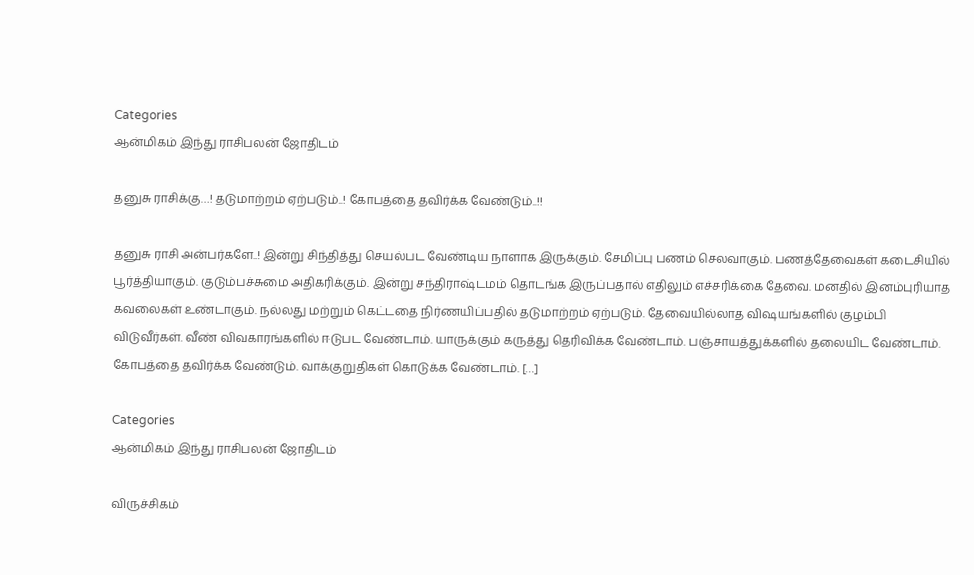Categories
ஆன்மிகம் இந்து ராசிபலன் ஜோதிடம்

தனுசு ராசிக்கு…! தடுமாற்றம் ஏற்படும்..! கோபத்தை தவிர்க்க வேண்டும்..!!

தனுசு ராசி அன்பர்களே..! இன்று சிந்தித்து செயல்பட வேண்டிய நாளாக இருக்கும். சேமிப்பு பணம் செலவாகும். பணத்தேவைகள் கடைசியில் பூர்த்தியாகும். குடும்பச்சுமை அதிகரிக்கும். இன்று சந்திராஷ்டமம் தொடங்க இருப்பதால் எதிலும் எச்சரிக்கை தேவை. மனதில் இனம்புரியாத கவலைகள் உண்டாகும். நல்லது மற்றும் கெட்டதை நிர்ணயிப்பதில் தடுமாற்றம் ஏற்படும். தேவையில்லாத விஷயங்களில் குழம்பி விடுவீர்கள். வீண் விவகாரங்களில் ஈடுபட வேண்டாம். யாருக்கும் கருத்து தெரிவிக்க வேண்டாம். பஞ்சாயத்துக்களில் தலையிட வேண்டாம். கோபத்தை தவிர்க்க வேண்டும். வாக்குறுதிகள் கொடுக்க வேண்டாம். […]

Categories
ஆன்மிகம் இந்து ராசிபலன் ஜோதிடம்

விருச்சிகம்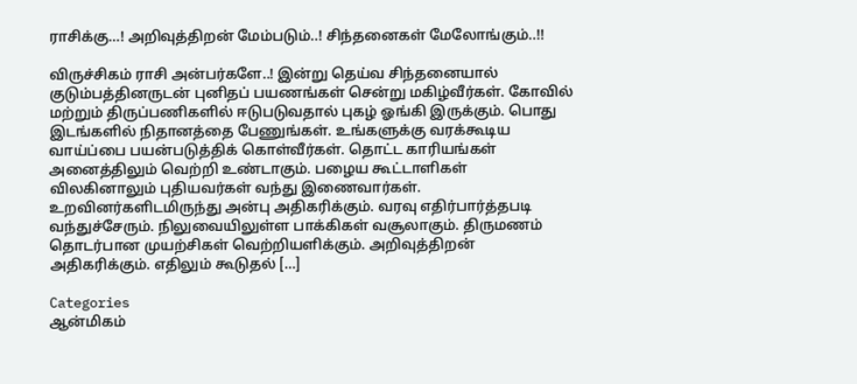ராசிக்கு…! அறிவுத்திறன் மேம்படும்..! சிந்தனைகள் மேலோங்கும்..!!

விருச்சிகம் ராசி அன்பர்களே..! இன்று தெய்வ சிந்தனையால் குடும்பத்தினருடன் புனிதப் பயணங்கள் சென்று மகிழ்வீர்கள். கோவில் மற்றும் திருப்பணிகளில் ஈடுபடுவதால் புகழ் ஓங்கி இருக்கும். பொது இடங்களில் நிதானத்தை பேணுங்கள். உங்களுக்கு வரக்கூடிய வாய்ப்பை பயன்படுத்திக் கொள்வீர்கள். தொட்ட காரியங்கள் அனைத்திலும் வெற்றி உண்டாகும். பழைய கூட்டாளிகள் விலகினாலும் புதியவர்கள் வந்து இணைவார்கள். உறவினர்களிடமிருந்து அன்பு அதிகரிக்கும். வரவு எதிர்பார்த்தபடி வந்துச்சேரும். நிலுவையிலுள்ள பாக்கிகள் வசூலாகும். திருமணம் தொடர்பான முயற்சிகள் வெற்றியளிக்கும். அறிவுத்திறன் அதிகரிக்கும். எதிலும் கூடுதல் […]

Categories
ஆன்மிகம்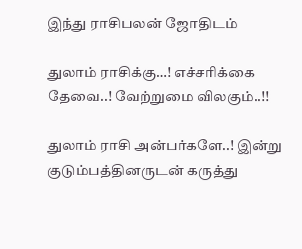இந்து ராசிபலன் ஜோதிடம்

துலாம் ராசிக்கு…! எச்சரிக்கை தேவை..! வேற்றுமை விலகும்..!!

துலாம் ராசி அன்பர்களே..! இன்று குடும்பத்தினருடன் கருத்து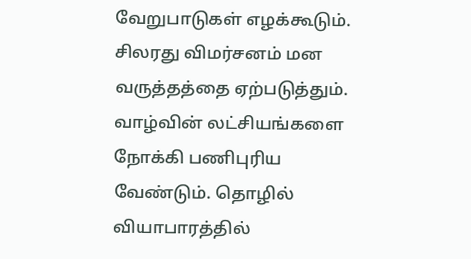வேறுபாடுகள் எழக்கூடும். சிலரது விமர்சனம் மன வருத்தத்தை ஏற்படுத்தும். வாழ்வின் லட்சியங்களை நோக்கி பணிபுரிய வேண்டும். தொழில் வியாபாரத்தில்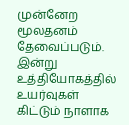முன்னேற மூலதனம் தேவைப்படும். இன்று உத்தியோகத்தில் உயர்வுகள் கிட்டும் நாளாக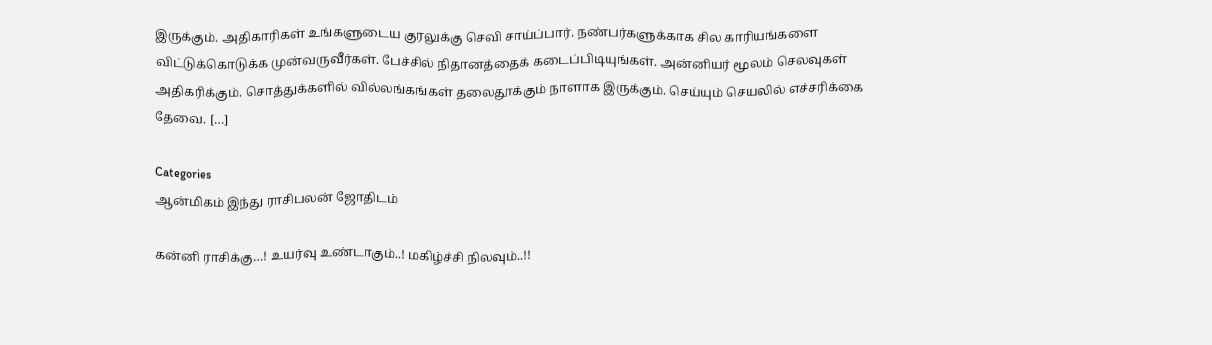இருக்கும். அதிகாரிகள் உங்களுடைய குரலுக்கு செவி சாய்ப்பார். நண்பர்களுக்காக சில காரியங்களை விட்டுக்கொடுக்க முன்வருவீர்கள். பேச்சில் நிதானத்தைக் கடைப்பிடியுங்கள். அன்னியர் மூலம் செலவுகள் அதிகரிக்கும். சொத்துக்களில் வில்லங்கங்கள் தலைதூக்கும் நாளாக இருக்கும். செய்யும் செயலில் எச்சரிக்கை தேவை. […]

Categories
ஆன்மிகம் இந்து ராசிபலன் ஜோதிடம்

கன்னி ராசிக்கு…! உயர்வு உண்டாகும்..! மகிழ்ச்சி நிலவும்..!!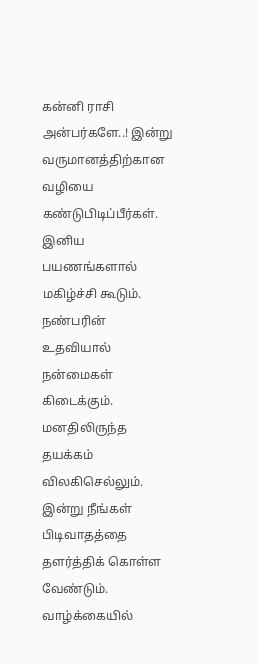கன்னி ராசி அன்பர்களே..! இன்று வருமானத்திற்கான வழியை கண்டுபிடிப்பீர்கள். இனிய பயணங்களால் மகிழ்ச்சி கூடும். நண்பரின் உதவியால் நன்மைகள் கிடைக்கும். மனதிலிருந்த தயக்கம் விலகிசெல்லும். இன்று நீங்கள் பிடிவாதத்தை தளர்த்திக் கொள்ள வேண்டும். வாழ்க்கையில்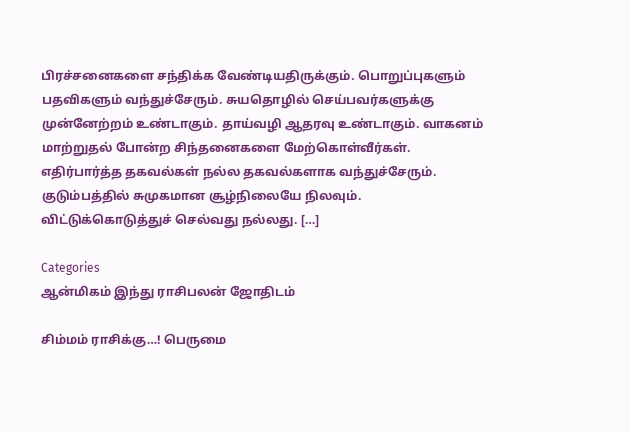பிரச்சனைகளை சந்திக்க வேண்டியதிருக்கும். பொறுப்புகளும் பதவிகளும் வந்துச்சேரும். சுயதொழில் செய்பவர்களுக்கு முன்னேற்றம் உண்டாகும். தாய்வழி ஆதரவு உண்டாகும். வாகனம் மாற்றுதல் போன்ற சிந்தனைகளை மேற்கொள்வீர்கள். எதிர்பார்த்த தகவல்கள் நல்ல தகவல்களாக வந்துச்சேரும். குடும்பத்தில் சுமுகமான சூழ்நிலையே நிலவும். விட்டுக்கொடுத்துச் செல்வது நல்லது. […]

Categories
ஆன்மிகம் இந்து ராசிபலன் ஜோதிடம்

சிம்மம் ராசிக்கு…! பெருமை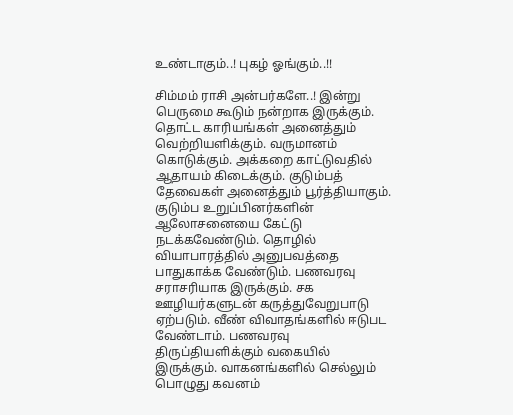உண்டாகும்..! புகழ் ஓங்கும்..!!

சிம்மம் ராசி அன்பர்களே..! இன்று பெருமை கூடும் நன்றாக இருக்கும். தொட்ட காரியங்கள் அனைத்தும் வெற்றியளிக்கும். வருமானம் கொடுக்கும். அக்கறை காட்டுவதில் ஆதாயம் கிடைக்கும். குடும்பத் தேவைகள் அனைத்தும் பூர்த்தியாகும். குடும்ப உறுப்பினர்களின் ஆலோசனையை கேட்டு நடக்கவேண்டும். தொழில் வியாபாரத்தில் அனுபவத்தை பாதுகாக்க வேண்டும். பணவரவு சராசரியாக இருக்கும். சக ஊழியர்களுடன் கருத்துவேறுபாடு ஏற்படும். வீண் விவாதங்களில் ஈடுபட வேண்டாம். பணவரவு திருப்தியளிக்கும் வகையில் இருக்கும். வாகனங்களில் செல்லும் பொழுது கவனம்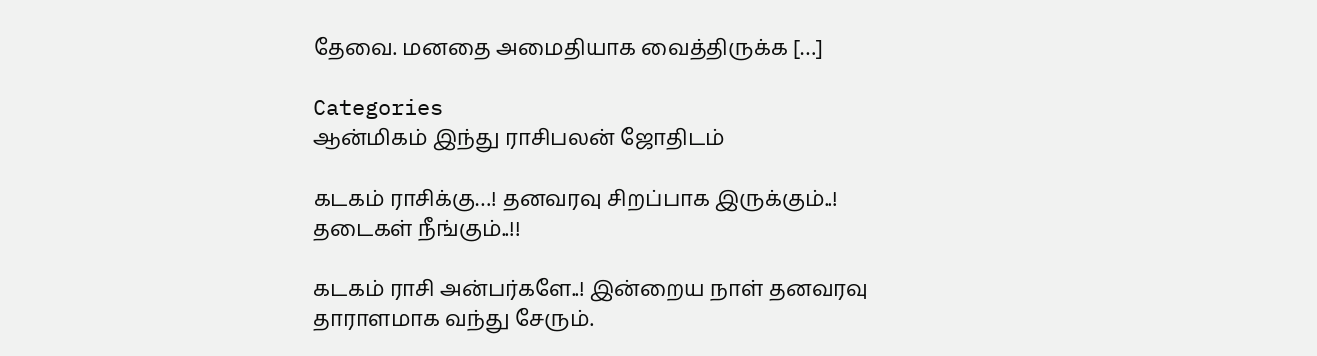தேவை. மனதை அமைதியாக வைத்திருக்க […]

Categories
ஆன்மிகம் இந்து ராசிபலன் ஜோதிடம்

கடகம் ராசிக்கு…! தனவரவு சிறப்பாக இருக்கும்..! தடைகள் நீங்கும்..!!

கடகம் ராசி அன்பர்களே..! இன்றைய நாள் தனவரவு தாராளமாக வந்து சேரும்.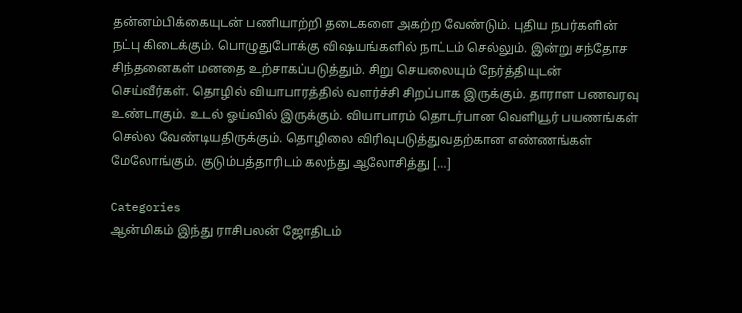தன்னம்பிக்கையுடன் பணியாற்றி தடைகளை அகற்ற வேண்டும். புதிய நபர்களின் நட்பு கிடைக்கும். பொழுதுபோக்கு விஷயங்களில் நாட்டம் செல்லும். இன்று சந்தோச சிந்தனைகள் மனதை உற்சாகப்படுத்தும். சிறு செயலையும் நேர்த்தியுடன் செய்வீர்கள். தொழில் வியாபாரத்தில் வளர்ச்சி சிறப்பாக இருக்கும். தாராள பணவரவு உண்டாகும். உடல் ஓய்வில் இருக்கும். வியாபாரம் தொடர்பான வெளியூர் பயணங்கள் செல்ல வேண்டியதிருக்கும். தொழிலை விரிவுபடுத்துவதற்கான எண்ணங்கள் மேலோங்கும். குடும்பத்தாரிடம் கலந்து ஆலோசித்து […]

Categories
ஆன்மிகம் இந்து ராசிபலன் ஜோதிடம்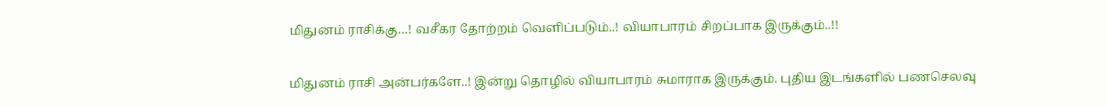மிதுனம் ராசிக்கு…! வசீகர தோற்றம் வெளிப்படும்..! வியாபாரம் சிறப்பாக இருக்கும்..!!

மிதுனம் ராசி அன்பர்களே..! இன்று தொழில் வியாபாரம் சுமாராக இருக்கும். புதிய இடங்களில் பணசெலவு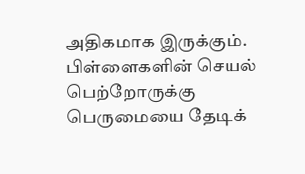அதிகமாக இருக்கும். பிள்ளைகளின் செயல் பெற்றோருக்கு பெருமையை தேடிக்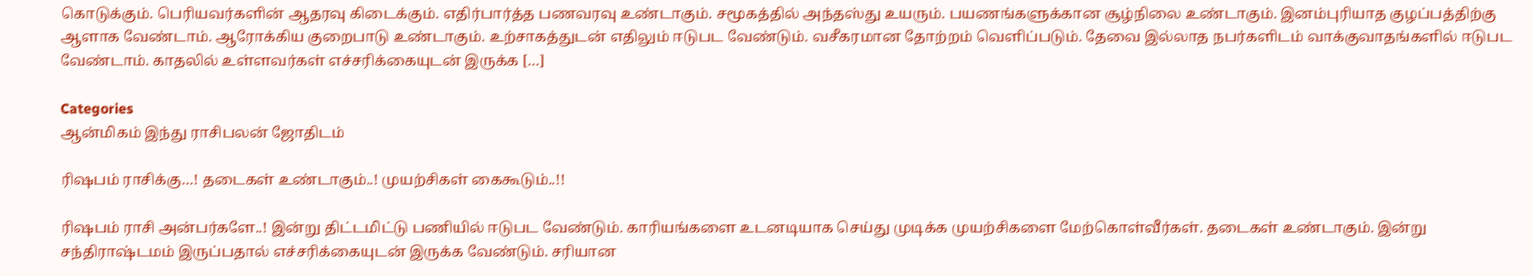கொடுக்கும். பெரியவர்களின் ஆதரவு கிடைக்கும். எதிர்பார்த்த பணவரவு உண்டாகும். சமூகத்தில் அந்தஸ்து உயரும். பயணங்களுக்கான சூழ்நிலை உண்டாகும். இனம்புரியாத குழப்பத்திற்கு ஆளாக வேண்டாம். ஆரோக்கிய குறைபாடு உண்டாகும். உற்சாகத்துடன் எதிலும் ஈடுபட வேண்டும். வசீகரமான தோற்றம் வெளிப்படும். தேவை இல்லாத நபர்களிடம் வாக்குவாதங்களில் ஈடுபட வேண்டாம். காதலில் உள்ளவர்கள் எச்சரிக்கையுடன் இருக்க […]

Categories
ஆன்மிகம் இந்து ராசிபலன் ஜோதிடம்

ரிஷபம் ராசிக்கு…! தடைகள் உண்டாகும்..! முயற்சிகள் கைகூடும்..!!

ரிஷபம் ராசி அன்பர்களே..! இன்று திட்டமிட்டு பணியில் ஈடுபட வேண்டும். காரியங்களை உடனடியாக செய்து முடிக்க முயற்சிகளை மேற்கொள்வீர்கள். தடைகள் உண்டாகும். இன்று சந்திராஷ்டமம் இருப்பதால் எச்சரிக்கையுடன் இருக்க வேண்டும். சரியான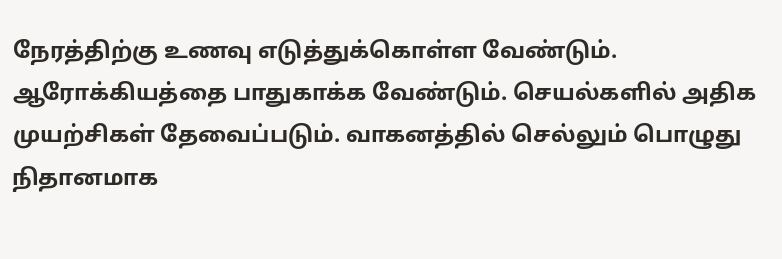நேரத்திற்கு உணவு எடுத்துக்கொள்ள வேண்டும். ஆரோக்கியத்தை பாதுகாக்க வேண்டும். செயல்களில் அதிக முயற்சிகள் தேவைப்படும். வாகனத்தில் செல்லும் பொழுது நிதானமாக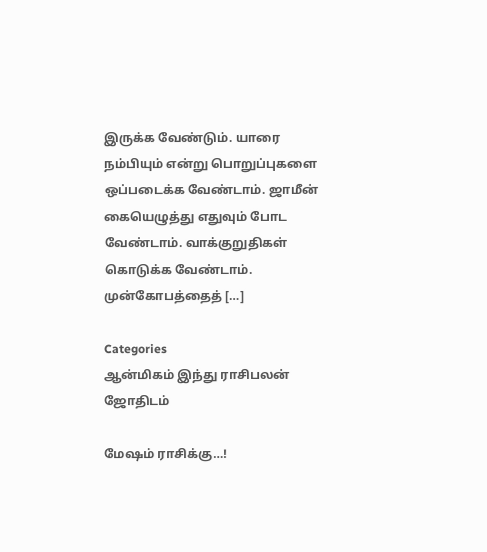இருக்க வேண்டும். யாரை நம்பியும் என்று பொறுப்புகளை ஒப்படைக்க வேண்டாம். ஜாமீன் கையெழுத்து எதுவும் போட வேண்டாம். வாக்குறுதிகள் கொடுக்க வேண்டாம். முன்கோபத்தைத் […]

Categories
ஆன்மிகம் இந்து ராசிபலன் ஜோதிடம்

மேஷம் ராசிக்கு…!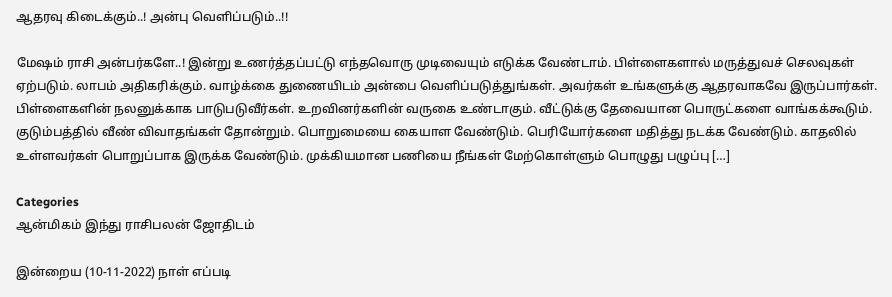ஆதரவு கிடைக்கும்..! அன்பு வெளிப்படும்..!!

மேஷம் ராசி அன்பர்களே..! இன்று உணர்த்தப்பட்டு எந்தவொரு முடிவையும் எடுக்க வேண்டாம். பிள்ளைகளால் மருத்துவச் செலவுகள் ஏற்படும். லாபம் அதிகரிக்கும். வாழ்க்கை துணையிடம் அன்பை வெளிப்படுத்துங்கள். அவர்கள் உங்களுக்கு ஆதரவாகவே இருப்பார்கள். பிள்ளைகளின் நலனுக்காக பாடுபடுவீர்கள். உறவினர்களின் வருகை உண்டாகும். வீட்டுக்கு தேவையான பொருட்களை வாங்கக்கூடும். குடும்பத்தில் வீண் விவாதங்கள் தோன்றும். பொறுமையை கையாள வேண்டும். பெரியோர்களை மதித்து நடக்க வேண்டும். காதலில் உள்ளவர்கள் பொறுப்பாக இருக்க வேண்டும். முக்கியமான பணியை நீங்கள் மேற்கொள்ளும் பொழுது பழுப்பு […]

Categories
ஆன்மிகம் இந்து ராசிபலன் ஜோதிடம்

இன்றைய (10-11-2022) நாள் எப்படி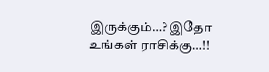இருக்கும்…? இதோ உங்கள் ராசிக்கு…!!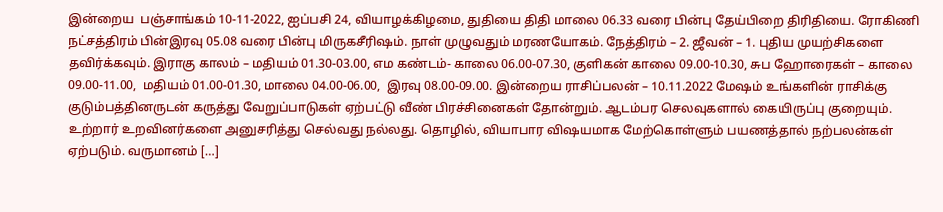இன்றைய  பஞ்சாங்கம் 10-11-2022, ஐப்பசி 24, வியாழக்கிழமை, துதியை திதி மாலை 06.33 வரை பின்பு தேய்பிறை திரிதியை. ரோகிணி நட்சத்திரம் பின்இரவு 05.08 வரை பின்பு மிருகசீரிஷம். நாள் முழுவதும் மரணயோகம். நேத்திரம் – 2. ஜீவன் – 1. புதிய முயற்சிகளை தவிர்க்கவும். இராகு காலம் – மதியம் 01.30-03.00, எம கண்டம்- காலை 06.00-07.30, குளிகன் காலை 09.00-10.30, சுப ஹோரைகள் – காலை 09.00-11.00,  மதியம் 01.00-01.30, மாலை 04.00-06.00,  இரவு 08.00-09.00. இன்றைய ராசிப்பலன் – 10.11.2022 மேஷம் உங்களின் ராசிக்கு குடும்பத்தினருடன் கருத்து வேறுப்பாடுகள் ஏற்பட்டு வீண் பிரச்சினைகள் தோன்றும். ஆடம்பர செலவுகளால் கையிருப்பு குறையும். உற்றார் உறவினர்களை அனுசரித்து செல்வது நல்லது. தொழில், வியாபார விஷயமாக மேற்கொள்ளும் பயணத்தால் நற்பலன்கள் ஏற்படும். வருமானம் […]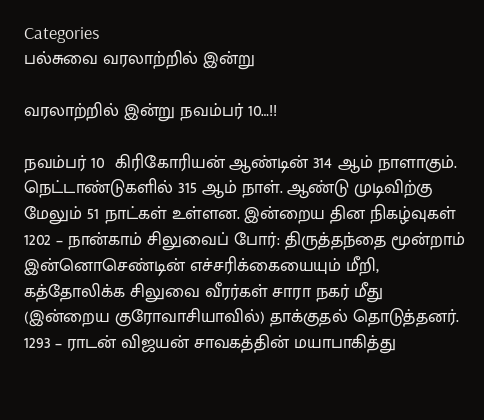Categories
பல்சுவை வரலாற்றில் இன்று

வரலாற்றில் இன்று நவம்பர் 10…!!

நவம்பர் 10  கிரிகோரியன் ஆண்டின் 314 ஆம் நாளாகும். நெட்டாண்டுகளில் 315 ஆம் நாள். ஆண்டு முடிவிற்கு மேலும் 51 நாட்கள் உள்ளன. இன்றைய தின நிகழ்வுகள் 1202 – நான்காம் சிலுவைப் போர்: திருத்தந்தை மூன்றாம் இன்னொசெண்டின் எச்சரிக்கையையும் மீறி, கத்தோலிக்க சிலுவை வீரர்கள் சாரா நகர் மீது (இன்றைய குரோவாசியாவில்) தாக்குதல் தொடுத்தனர். 1293 – ராடன் விஜயன் சாவகத்தின் மயாபாகித்து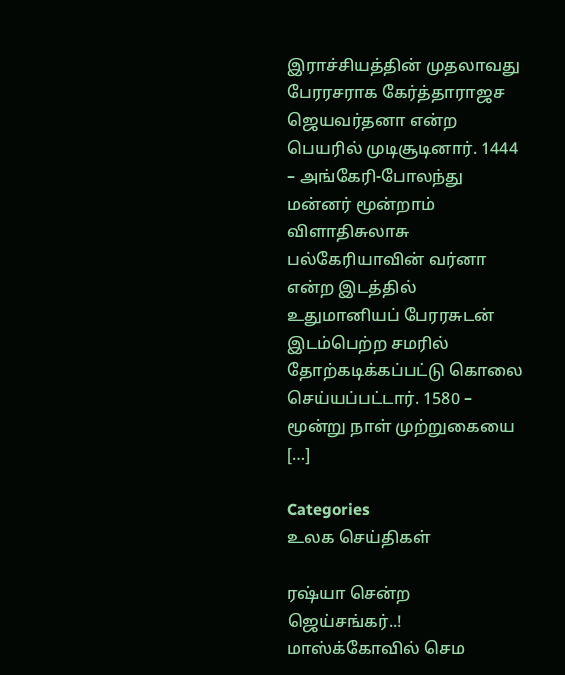இராச்சியத்தின் முதலாவது பேரரசராக கேர்த்தாராஜச ஜெயவர்தனா என்ற பெயரில் முடிசூடினார். 1444 – அங்கேரி-போலந்து மன்னர் மூன்றாம் விளாதிசுலாசு பல்கேரியாவின் வர்னா என்ற இடத்தில் உதுமானியப் பேரரசுடன் இடம்பெற்ற சமரில் தோற்கடிக்கப்பட்டு கொலை செய்யப்பட்டார். 1580 – மூன்று நாள் முற்றுகையை […]

Categories
உலக செய்திகள்

ரஷ்யா சென்ற ஜெய்சங்கர்..! மாஸ்க்கோவில் செம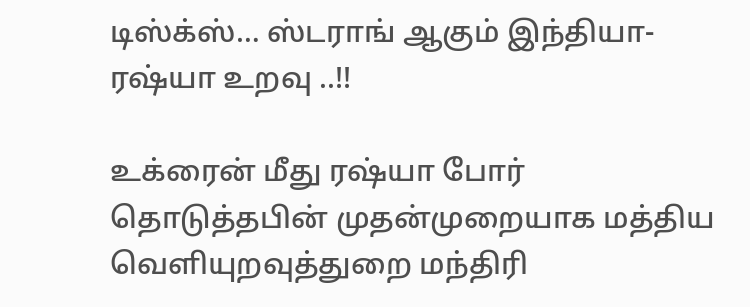டிஸ்க்ஸ்… ஸ்டராங் ஆகும் இந்தியா- ரஷ்யா உறவு ..!!

உக்ரைன் மீது ரஷ்யா போர் தொடுத்தபின் முதன்முறையாக மத்திய வெளியுறவுத்துறை மந்திரி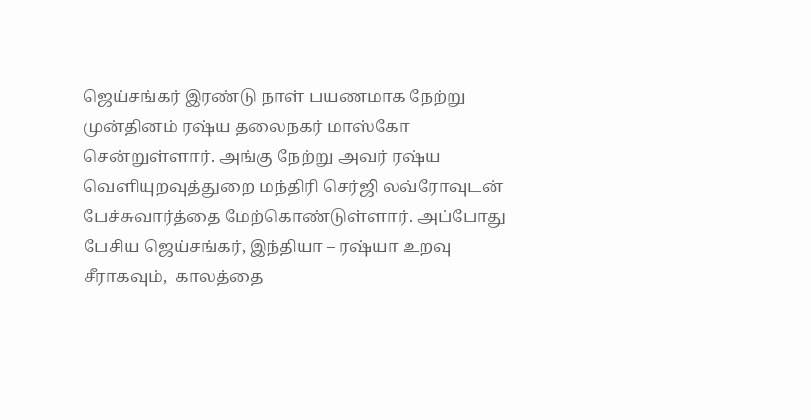ஜெய்சங்கர் இரண்டு நாள் பயணமாக நேற்று முன்தினம் ரஷ்ய தலைநகர் மாஸ்கோ சென்றுள்ளார். அங்கு நேற்று அவர் ரஷ்ய வெளியுறவுத்துறை மந்திரி செர்ஜி லவ்ரோவுடன் பேச்சுவார்த்தை மேற்கொண்டுள்ளார். அப்போது பேசிய ஜெய்சங்கர், இந்தியா – ரஷ்யா உறவு சீராகவும்,  காலத்தை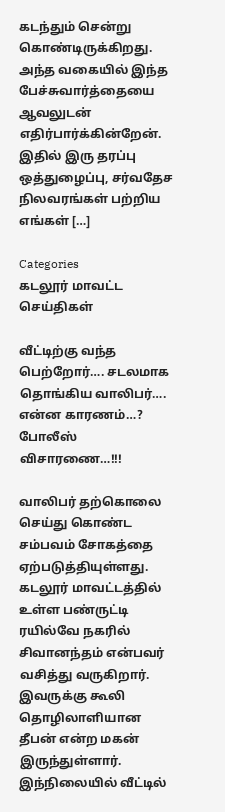கடந்தும் சென்று கொண்டிருக்கிறது. அந்த வகையில் இந்த பேச்சுவார்த்தையை ஆவலுடன் எதிர்பார்க்கின்றேன். இதில் இரு தரப்பு ஒத்துழைப்பு, சர்வதேச நிலவரங்கள் பற்றிய எங்கள் […]

Categories
கடலூர் மாவட்ட செய்திகள்

வீட்டிற்கு வந்த பெற்றோர்…. சடலமாக தொங்கிய வாலிபர்…. என்ன காரணம்…? போலீஸ் விசாரணை…!!!

வாலிபர் தற்கொலை செய்து கொண்ட சம்பவம் சோகத்தை ஏற்படுத்தியுள்ளது. கடலூர் மாவட்டத்தில் உள்ள பண்ருட்டி ரயில்வே நகரில் சிவானந்தம் என்பவர் வசித்து வருகிறார். இவருக்கு கூலி தொழிலாளியான தீபன் என்ற மகன் இருந்துள்ளார். இந்நிலையில் வீட்டில்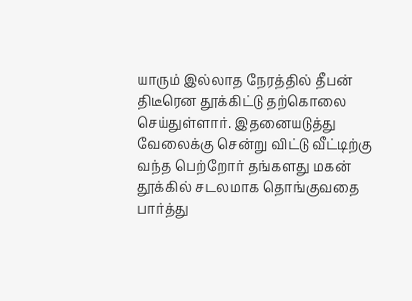யாரும் இல்லாத நேரத்தில் தீபன் திடீரென தூக்கிட்டு தற்கொலை செய்துள்ளார். இதனையடுத்து வேலைக்கு சென்று விட்டு வீட்டிற்கு வந்த பெற்றோர் தங்களது மகன் தூக்கில் சடலமாக தொங்குவதை பார்த்து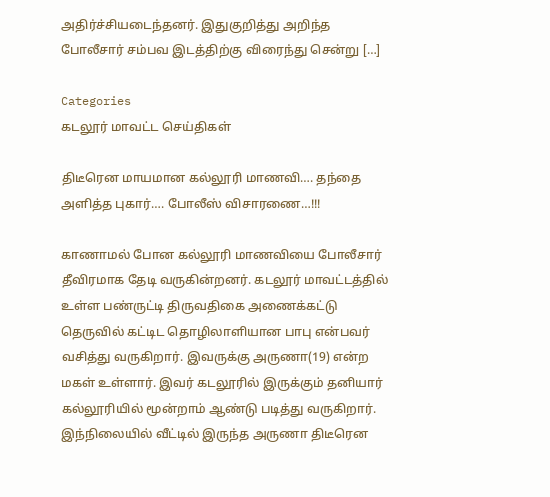அதிர்ச்சியடைந்தனர். இதுகுறித்து அறிந்த போலீசார் சம்பவ இடத்திற்கு விரைந்து சென்று […]

Categories
கடலூர் மாவட்ட செய்திகள்

திடீரென மாயமான கல்லூரி மாணவி…. தந்தை அளித்த புகார்…. போலீஸ் விசாரணை…!!!

காணாமல் போன கல்லூரி மாணவியை போலீசார் தீவிரமாக தேடி வருகின்றனர். கடலூர் மாவட்டத்தில் உள்ள பண்ருட்டி திருவதிகை அணைக்கட்டு தெருவில் கட்டிட தொழிலாளியான பாபு என்பவர் வசித்து வருகிறார். இவருக்கு அருணா(19) என்ற மகள் உள்ளார். இவர் கடலூரில் இருக்கும் தனியார் கல்லூரியில் மூன்றாம் ஆண்டு படித்து வருகிறார். இந்நிலையில் வீட்டில் இருந்த அருணா திடீரென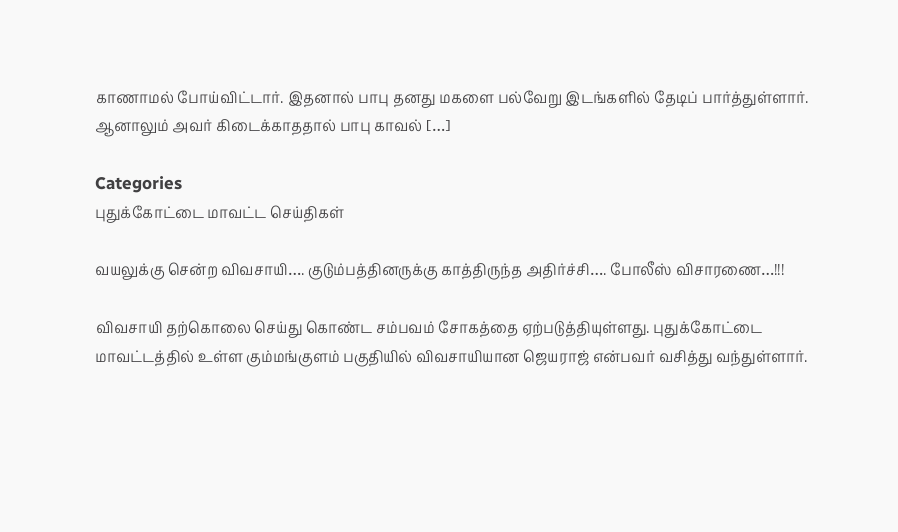காணாமல் போய்விட்டார். இதனால் பாபு தனது மகளை பல்வேறு இடங்களில் தேடிப் பார்த்துள்ளார். ஆனாலும் அவர் கிடைக்காததால் பாபு காவல் […]

Categories
புதுக்கோட்டை மாவட்ட செய்திகள்

வயலுக்கு சென்ற விவசாயி…. குடும்பத்தினருக்கு காத்திருந்த அதிர்ச்சி…. போலீஸ் விசாரணை…!!!

விவசாயி தற்கொலை செய்து கொண்ட சம்பவம் சோகத்தை ஏற்படுத்தியுள்ளது. புதுக்கோட்டை மாவட்டத்தில் உள்ள கும்மங்குளம் பகுதியில் விவசாயியான ஜெயராஜ் என்பவர் வசித்து வந்துள்ளார்.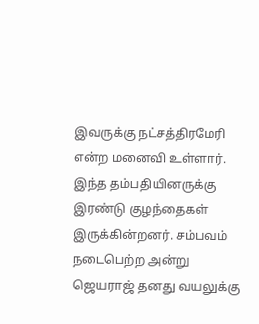இவருக்கு நட்சத்திரமேரி என்ற மனைவி உள்ளார். இந்த தம்பதியினருக்கு இரண்டு குழந்தைகள் இருக்கின்றனர். சம்பவம் நடைபெற்ற அன்று ஜெயராஜ் தனது வயலுக்கு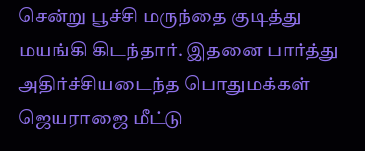சென்று பூச்சி மருந்தை குடித்து மயங்கி கிடந்தார். இதனை பார்த்து அதிர்ச்சியடைந்த பொதுமக்கள் ஜெயராஜை மீட்டு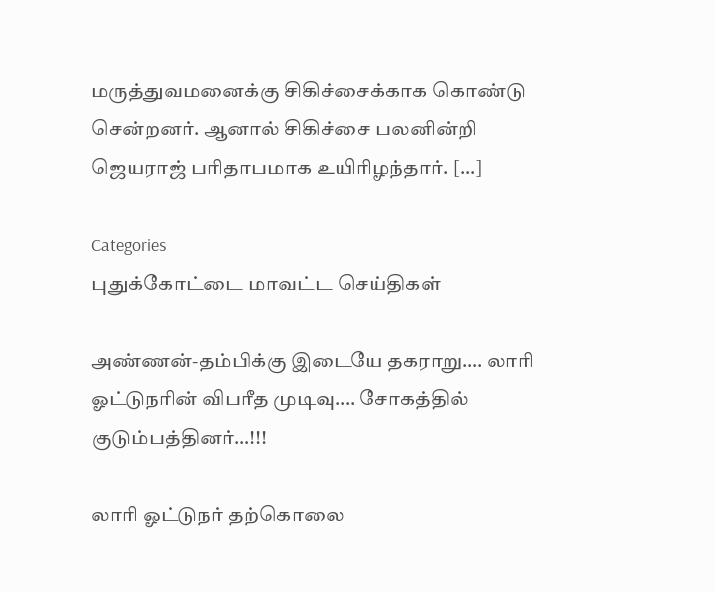மருத்துவமனைக்கு சிகிச்சைக்காக கொண்டு சென்றனர். ஆனால் சிகிச்சை பலனின்றி ஜெயராஜ் பரிதாபமாக உயிரிழந்தார். […]

Categories
புதுக்கோட்டை மாவட்ட செய்திகள்

அண்ணன்-தம்பிக்கு இடையே தகராறு…. லாரி ஓட்டுநரின் விபரீத முடிவு…. சோகத்தில் குடும்பத்தினர்…!!!

லாரி ஓட்டுநர் தற்கொலை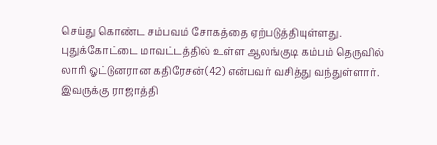செய்து கொண்ட சம்பவம் சோகத்தை ஏற்படுத்தியுள்ளது. புதுக்கோட்டை மாவட்டத்தில் உள்ள ஆலங்குடி கம்பம் தெருவில் லாரி ஓட்டுனரான கதிரேசன்(42) என்பவர் வசித்து வந்துள்ளார். இவருக்கு ராஜாத்தி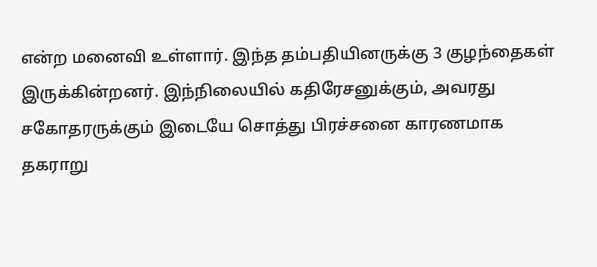என்ற மனைவி உள்ளார். இந்த தம்பதியினருக்கு 3 குழந்தைகள் இருக்கின்றனர். இந்நிலையில் கதிரேசனுக்கும், அவரது சகோதரருக்கும் இடையே சொத்து பிரச்சனை காரணமாக தகராறு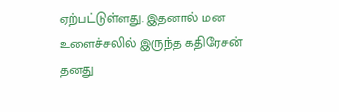ஏற்பட்டுள்ளது. இதனால் மன உளைச்சலில் இருந்த கதிரேசன் தனது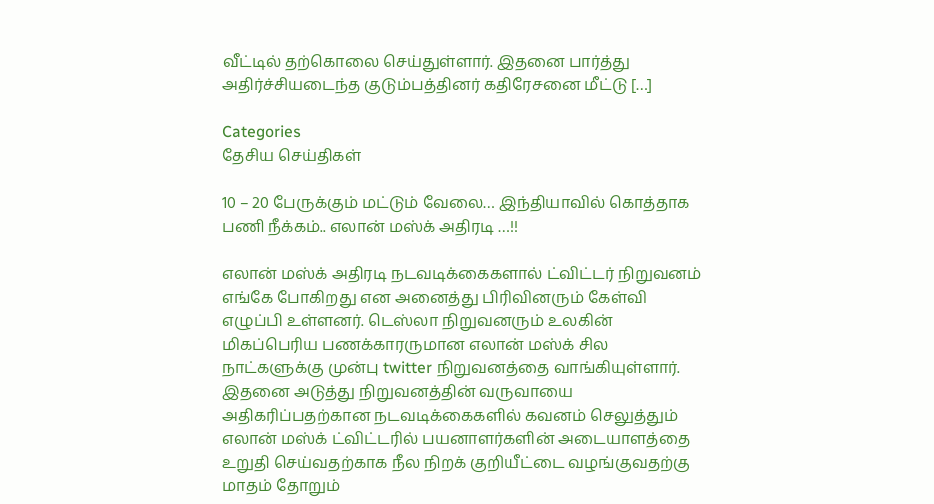வீட்டில் தற்கொலை செய்துள்ளார். இதனை பார்த்து அதிர்ச்சியடைந்த குடும்பத்தினர் கதிரேசனை மீட்டு […]

Categories
தேசிய செய்திகள்

10 – 20 பேருக்கும் மட்டும் வேலை… இந்தியாவில் கொத்தாக பணி நீக்கம்.. எலான் மஸ்க் அதிரடி …!!

எலான் மஸ்க் அதிரடி நடவடிக்கைகளால் ட்விட்டர் நிறுவனம் எங்கே போகிறது என அனைத்து பிரிவினரும் கேள்வி எழுப்பி உள்ளனர். டெஸ்லா நிறுவனரும் உலகின் மிகப்பெரிய பணக்காரருமான எலான் மஸ்க் சில நாட்களுக்கு முன்பு twitter நிறுவனத்தை வாங்கியுள்ளார். இதனை அடுத்து நிறுவனத்தின் வருவாயை அதிகரிப்பதற்கான நடவடிக்கைகளில் கவனம் செலுத்தும் எலான் மஸ்க் ட்விட்டரில் பயனாளர்களின் அடையாளத்தை உறுதி செய்வதற்காக நீல நிறக் குறியீட்டை வழங்குவதற்கு மாதம் தோறும்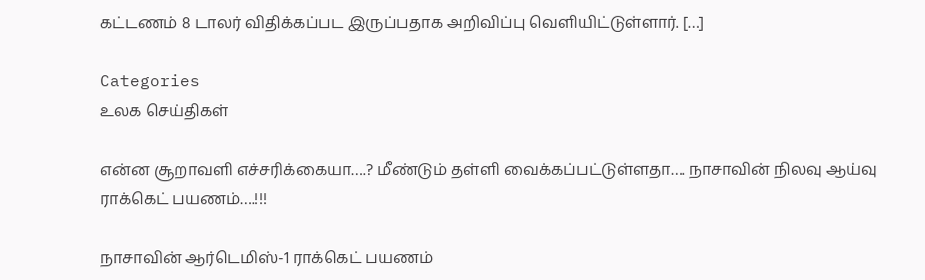கட்டணம் 8 டாலர் விதிக்கப்பட இருப்பதாக அறிவிப்பு வெளியிட்டுள்ளார். […]

Categories
உலக செய்திகள்

என்ன சூறாவளி எச்சரிக்கையா….? மீண்டும் தள்ளி வைக்கப்பட்டுள்ளதா…. நாசாவின் நிலவு ஆய்வு ராக்கெட் பயணம்….!!!

நாசாவின் ஆர்டெமிஸ்-1 ராக்கெட் பயணம்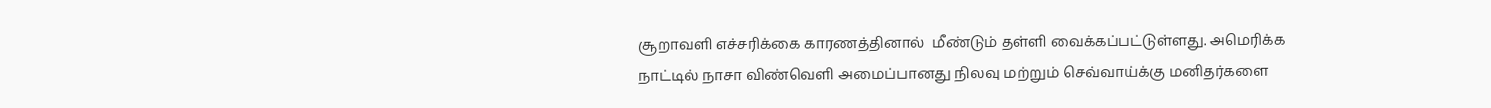சூறாவளி எச்சரிக்கை காரணத்தினால்  மீண்டும் தள்ளி வைக்கப்பட்டுள்ளது. அமெரிக்க நாட்டில் நாசா விண்வெளி அமைப்பானது நிலவு மற்றும் செவ்வாய்க்கு மனிதர்களை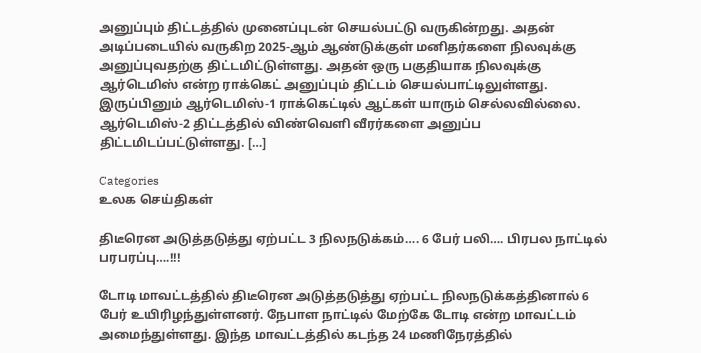அனுப்பும் திட்டத்தில் முனைப்புடன் செயல்பட்டு வருகின்றது. அதன் அடிப்படையில் வருகிற 2025-ஆம் ஆண்டுக்குள் மனிதர்களை நிலவுக்கு அனுப்புவதற்கு திட்டமிட்டுள்ளது. அதன் ஒரு பகுதியாக நிலவுக்கு ஆர்டெமிஸ் என்ற ராக்கெட் அனுப்பும் திட்டம் செயல்பாட்டிலுள்ளது. இருப்பினும் ஆர்டெமிஸ்-1 ராக்கெட்டில் ஆட்கள் யாரும் செல்லவில்லை. ஆர்டெமிஸ்-2 திட்டத்தில் விண்வெளி வீரர்களை அனுப்ப திட்டமிடப்பட்டுள்ளது. […]

Categories
உலக செய்திகள்

திடீரென அடுத்தடுத்து ஏற்பட்ட 3 நிலநடுக்கம்…. 6 பேர் பலி…. பிரபல நாட்டில் பரபரப்பு….!!!

டோடி மாவட்டத்தில் திடீரென அடுத்தடுத்து ஏற்பட்ட நிலநடுக்கத்தினால் 6 பேர் உயிரிழந்துள்ளனர். நேபாள நாட்டில் மேற்கே டோடி என்ற மாவட்டம் அமைந்துள்ளது. இந்த மாவட்டத்தில் கடந்த 24 மணிநேரத்தில்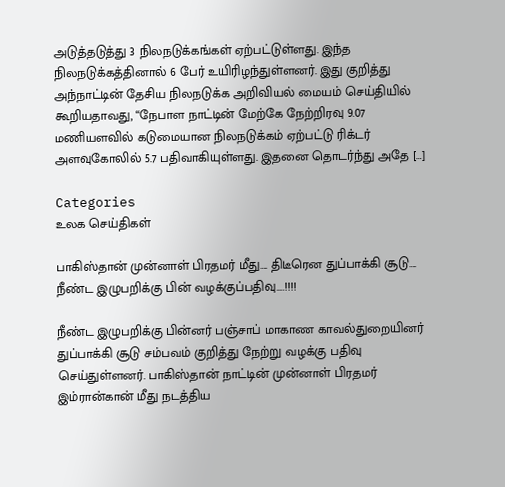அடுத்தடுத்து 3 நிலநடுக்கங்கள் ஏற்பட்டுள்ளது. இந்த நிலநடுக்கத்தினால் 6 பேர் உயிரிழந்துள்ளனர். இது குறித்து அந்நாட்டின் தேசிய நிலநடுக்க அறிவியல் மையம் செய்தியில் கூறியதாவது, “நேபாள நாட்டின் மேற்கே நேற்றிரவு 9.07 மணியளவில் கடுமையான நிலநடுக்கம் ஏற்பட்டு ரிக்டர் அளவுகோலில் 5.7 பதிவாகியுள்ளது. இதனை தொடர்ந்து அதே […]

Categories
உலக செய்திகள்

பாகிஸ்தான் முன்னாள் பிரதமர் மீது…. திடீரென துப்பாக்கி சூடு…. நீண்ட இழுபறிக்கு பின் வழக்குப்பதிவு….!!!!

நீண்ட இழுபறிக்கு பின்னர் பஞ்சாப் மாகாண காவல்துறையினர் துப்பாக்கி சூடு சம்பவம் குறித்து நேற்று வழக்கு பதிவு செய்துள்ளனர். பாகிஸ்தான் நாட்டின் முன்னாள் பிரதமர் இம்ரான்கான் மீது நடத்திய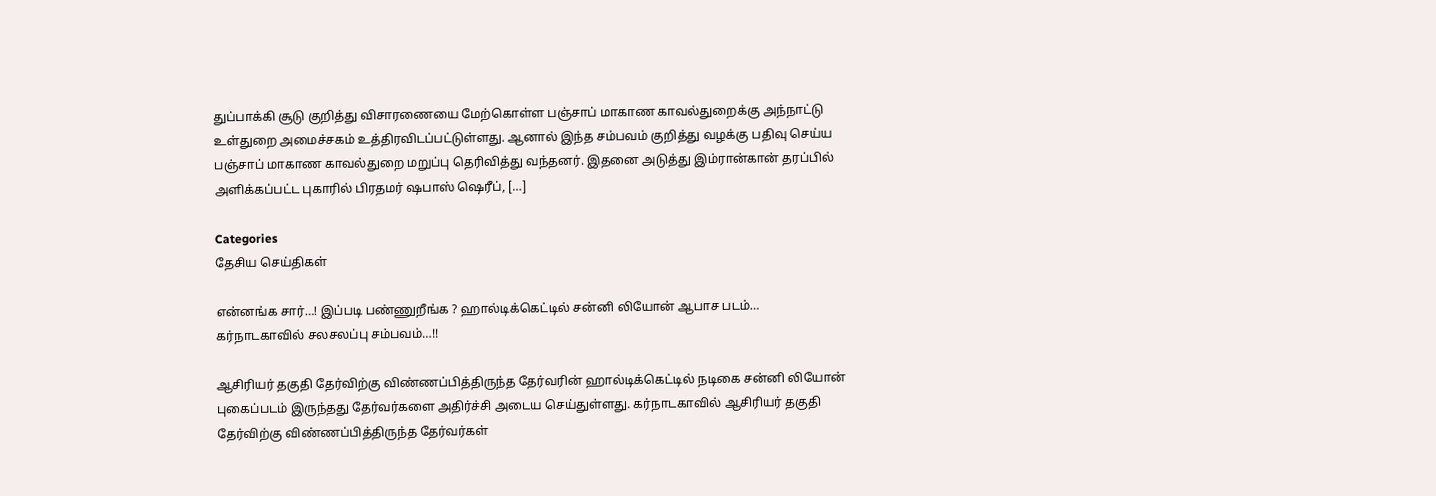துப்பாக்கி சூடு குறித்து விசாரணையை மேற்கொள்ள பஞ்சாப் மாகாண காவல்துறைக்கு அந்நாட்டு உள்துறை அமைச்சகம் உத்திரவிடப்பட்டுள்ளது. ஆனால் இந்த சம்பவம் குறித்து வழக்கு பதிவு செய்ய பஞ்சாப் மாகாண காவல்துறை மறுப்பு தெரிவித்து வந்தனர். இதனை அடுத்து இம்ரான்கான் தரப்பில் அளிக்கப்பட்ட புகாரில் பிரதமர் ஷபாஸ் ஷெரீப், […]

Categories
தேசிய செய்திகள்

என்னங்க சார்…! இப்படி பண்ணுறீங்க ? ஹால்டிக்கெட்டில் சன்னி லியோன் ஆபாச படம்… கர்நாடகாவில் சலசலப்பு சம்பவம்…!!

ஆசிரியர் தகுதி தேர்விற்கு விண்ணப்பித்திருந்த தேர்வரின் ஹால்டிக்கெட்டில் நடிகை சன்னி லியோன் புகைப்படம் இருந்தது தேர்வர்களை அதிர்ச்சி அடைய செய்துள்ளது. கர்நாடகாவில் ஆசிரியர் தகுதி தேர்விற்கு விண்ணப்பித்திருந்த தேர்வர்கள்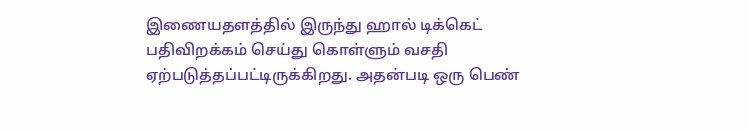இணையதளத்தில் இருந்து ஹால் டிக்கெட் பதிவிறக்கம் செய்து கொள்ளும் வசதி ஏற்படுத்தப்பட்டிருக்கிறது. அதன்படி ஒரு பெண்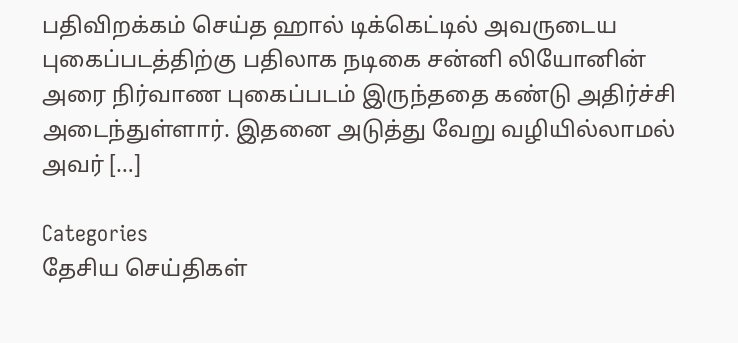பதிவிறக்கம் செய்த ஹால் டிக்கெட்டில் அவருடைய புகைப்படத்திற்கு பதிலாக நடிகை சன்னி லியோனின் அரை நிர்வாண புகைப்படம் இருந்ததை கண்டு அதிர்ச்சி அடைந்துள்ளார். இதனை அடுத்து வேறு வழியில்லாமல் அவர் […]

Categories
தேசிய செய்திகள்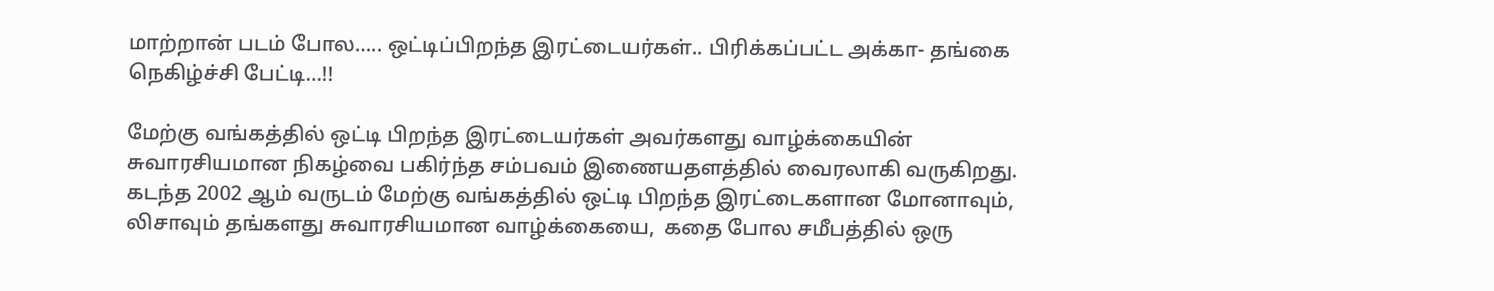மாற்றான் படம் போல….. ஒட்டிப்பிறந்த இரட்டையர்கள்.. பிரிக்கப்பட்ட அக்கா- தங்கை நெகிழ்ச்சி பேட்டி…!!

மேற்கு வங்கத்தில் ஒட்டி பிறந்த இரட்டையர்கள் அவர்களது வாழ்க்கையின் சுவாரசியமான நிகழ்வை பகிர்ந்த சம்பவம் இணையதளத்தில் வைரலாகி வருகிறது. கடந்த 2002 ஆம் வருடம் மேற்கு வங்கத்தில் ஒட்டி பிறந்த இரட்டைகளான மோனாவும், லிசாவும் தங்களது சுவாரசியமான வாழ்க்கையை,  கதை போல சமீபத்தில் ஒரு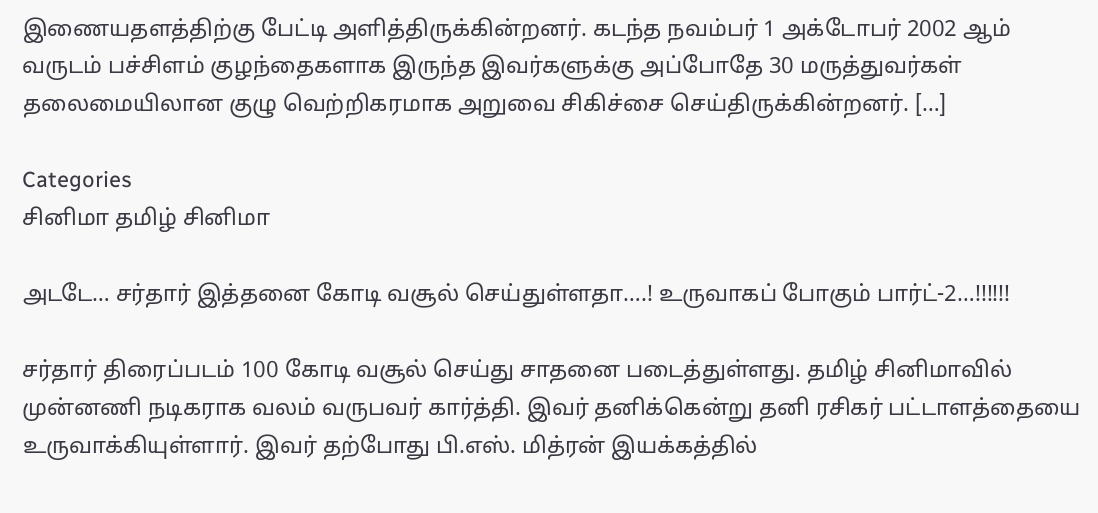இணையதளத்திற்கு பேட்டி அளித்திருக்கின்றனர். கடந்த நவம்பர் 1 அக்டோபர் 2002 ஆம் வருடம் பச்சிளம் குழந்தைகளாக இருந்த இவர்களுக்கு அப்போதே 30 மருத்துவர்கள் தலைமையிலான குழு வெற்றிகரமாக அறுவை சிகிச்சை செய்திருக்கின்றனர். […]

Categories
சினிமா தமிழ் சினிமா

அடடே… சர்தார் இத்தனை கோடி வசூல் செய்துள்ளதா….! உருவாகப் போகும் பார்ட்-2…!!!!!!

சர்தார் திரைப்படம் 100 கோடி வசூல் செய்து சாதனை படைத்துள்ளது. தமிழ் சினிமாவில் முன்னணி நடிகராக வலம் வருபவர் கார்த்தி. இவர் தனிக்கென்று தனி ரசிகர் பட்டாளத்தையை உருவாக்கியுள்ளார். இவர் தற்போது பி.எஸ். மித்ரன் இயக்கத்தில்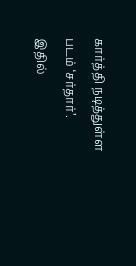கார்த்தி நடித்துள்ள படம் ‘சர்தார்’. இதில்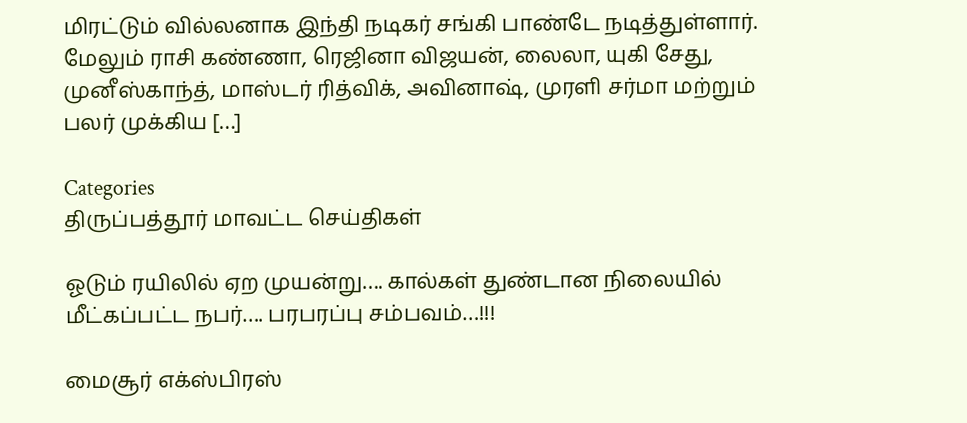மிரட்டும் வில்லனாக இந்தி நடிகர் சங்கி பாண்டே நடித்துள்ளார். மேலும் ராசி கண்ணா, ரெஜினா விஜயன், லைலா, யுகி சேது, முனீஸ்காந்த், மாஸ்டர் ரித்விக், அவினாஷ், முரளி சர்மா மற்றும் பலர் முக்கிய […]

Categories
திருப்பத்தூர் மாவட்ட செய்திகள்

ஓடும் ரயிலில் ஏற முயன்று…. கால்கள் துண்டான நிலையில் மீட்கப்பட்ட நபர்…. பரபரப்பு சம்பவம்…!!!

மைசூர் எக்ஸ்பிரஸ்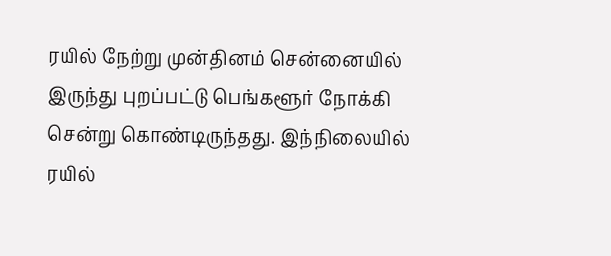ரயில் நேற்று முன்தினம் சென்னையில் இருந்து புறப்பட்டு பெங்களூர் நோக்கி சென்று கொண்டிருந்தது. இந்நிலையில் ரயில்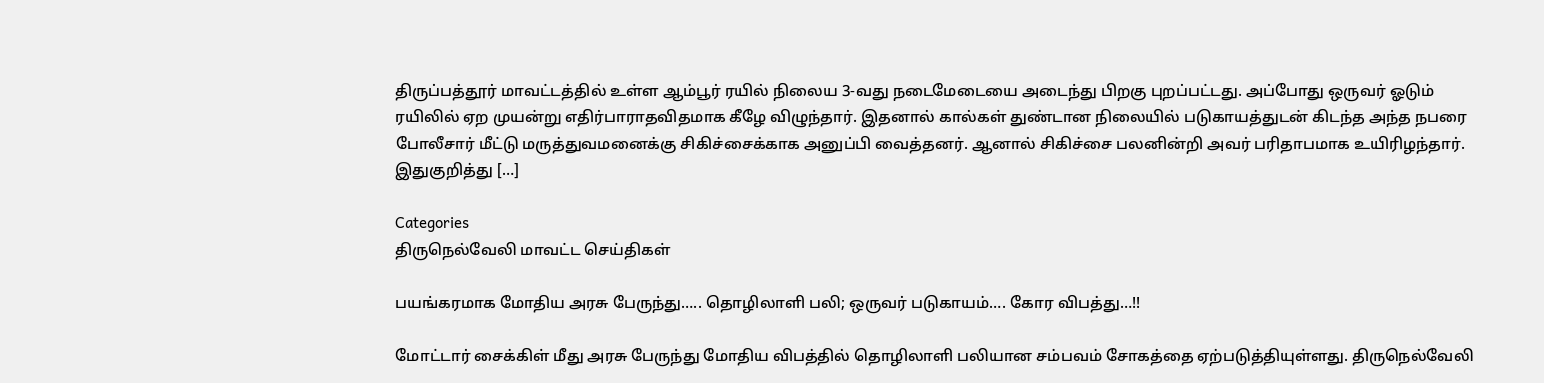திருப்பத்தூர் மாவட்டத்தில் உள்ள ஆம்பூர் ரயில் நிலைய 3-வது நடைமேடையை அடைந்து பிறகு புறப்பட்டது. அப்போது ஒருவர் ஓடும் ரயிலில் ஏற முயன்று எதிர்பாராதவிதமாக கீழே விழுந்தார். இதனால் கால்கள் துண்டான நிலையில் படுகாயத்துடன் கிடந்த அந்த நபரை போலீசார் மீட்டு மருத்துவமனைக்கு சிகிச்சைக்காக அனுப்பி வைத்தனர். ஆனால் சிகிச்சை பலனின்றி அவர் பரிதாபமாக உயிரிழந்தார். இதுகுறித்து […]

Categories
திருநெல்வேலி மாவட்ட செய்திகள்

பயங்கரமாக மோதிய அரசு பேருந்து….. தொழிலாளி பலி; ஒருவர் படுகாயம்…. கோர விபத்து…!!

மோட்டார் சைக்கிள் மீது அரசு பேருந்து மோதிய விபத்தில் தொழிலாளி பலியான சம்பவம் சோகத்தை ஏற்படுத்தியுள்ளது. திருநெல்வேலி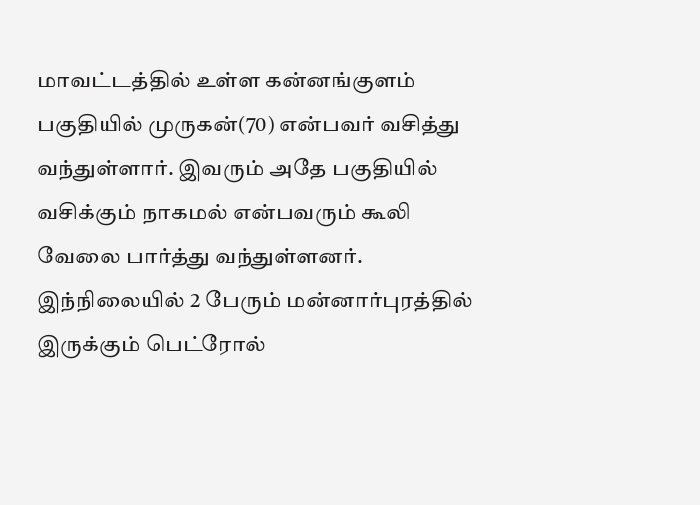மாவட்டத்தில் உள்ள கன்னங்குளம் பகுதியில் முருகன்(70) என்பவர் வசித்து வந்துள்ளார். இவரும் அதே பகுதியில் வசிக்கும் நாகமல் என்பவரும் கூலி வேலை பார்த்து வந்துள்ளனர். இந்நிலையில் 2 பேரும் மன்னார்புரத்தில் இருக்கும் பெட்ரோல்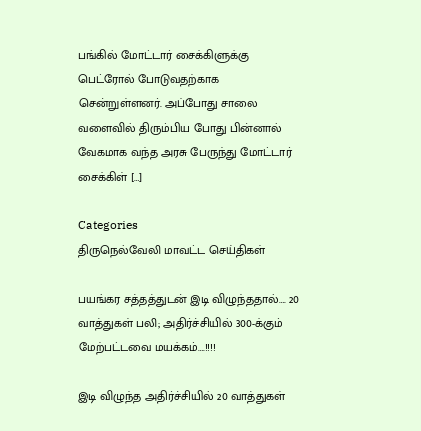பங்கில் மோட்டார் சைக்கிளுக்கு பெட்ரோல் போடுவதற்காக சென்றுள்ளனர். அப்போது சாலை வளைவில் திரும்பிய போது பின்னால் வேகமாக வந்த அரசு பேருந்து மோட்டார் சைக்கிள் […]

Categories
திருநெல்வேலி மாவட்ட செய்திகள்

பயங்கர சத்தத்துடன் இடி விழுந்ததால்…. 20 வாத்துகள் பலி; அதிர்ச்சியில் 300-க்கும் மேற்பட்டவை மயக்கம்….!!!!

இடி விழுந்த அதிர்ச்சியில் 20 வாத்துகள்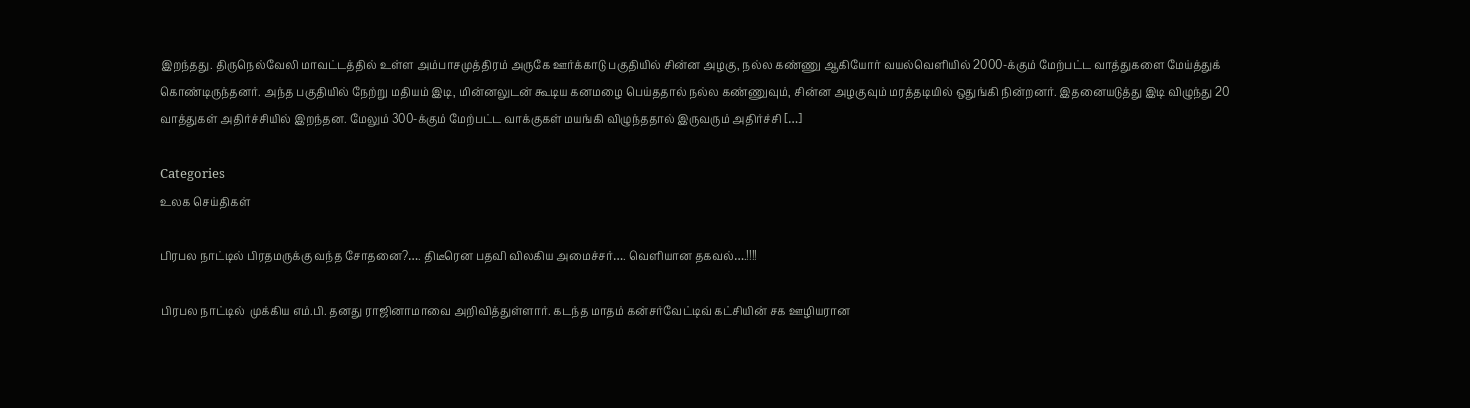இறந்தது. திருநெல்வேலி மாவட்டத்தில் உள்ள அம்பாசமுத்திரம் அருகே ஊர்க்காடு பகுதியில் சின்ன அழகு, நல்ல கண்ணு ஆகியோர் வயல்வெளியில் 2000-க்கும் மேற்பட்ட வாத்துகளை மேய்த்துக் கொண்டிருந்தனர். அந்த பகுதியில் நேற்று மதியம் இடி, மின்னலுடன் கூடிய கனமழை பெய்ததால் நல்ல கண்ணுவும், சின்ன அழகுவும் மரத்தடியில் ஒதுங்கி நின்றனர். இதனையடுத்து இடி விழுந்து 20 வாத்துகள் அதிர்ச்சியில் இறந்தன. மேலும் 300-க்கும் மேற்பட்ட வாக்குகள் மயங்கி விழுந்ததால் இருவரும் அதிர்ச்சி […]

Categories
உலக செய்திகள்

பிரபல நாட்டில் பிரதமருக்கு வந்த சோதனை?…. திடீரென பதவி விலகிய அமைச்சர்…. வெளியான தகவல்….!!!!

பிரபல நாட்டில்  முக்கிய எம்.பி. தனது ராஜினாமாவை அறிவித்துள்ளார். கடந்த மாதம் கன்சர்வேட்டிவ் கட்சியின் சக ஊழியரான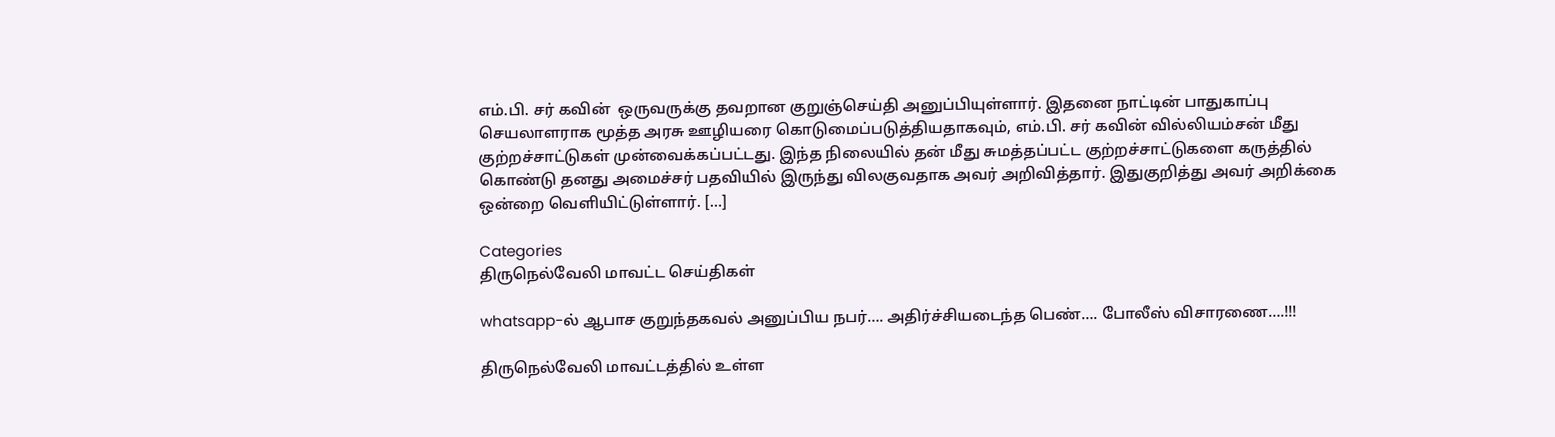எம்.பி. சர் கவின்  ஒருவருக்கு தவறான குறுஞ்செய்தி அனுப்பியுள்ளார். இதனை நாட்டின் பாதுகாப்பு செயலாளராக மூத்த அரசு ஊழியரை கொடுமைப்படுத்தியதாகவும், எம்.பி. சர் கவின் வில்லியம்சன் மீது குற்றச்சாட்டுகள் முன்வைக்கப்பட்டது. இந்த நிலையில் தன் மீது சுமத்தப்பட்ட குற்றச்சாட்டுகளை கருத்தில் கொண்டு தனது அமைச்சர் பதவியில் இருந்து விலகுவதாக அவர் அறிவித்தார். இதுகுறித்து அவர் அறிக்கை ஒன்றை வெளியிட்டுள்ளார். […]

Categories
திருநெல்வேலி மாவட்ட செய்திகள்

whatsapp-ல் ஆபாச குறுந்தகவல் அனுப்பிய நபர்…. அதிர்ச்சியடைந்த பெண்…. போலீஸ் விசாரணை….!!!

திருநெல்வேலி மாவட்டத்தில் உள்ள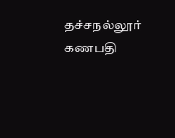தச்சநல்லூர் கணபதி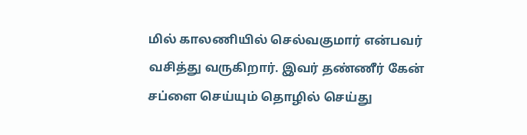மில் காலணியில் செல்வகுமார் என்பவர் வசித்து வருகிறார். இவர் தண்ணீர் கேன் சப்ளை செய்யும் தொழில் செய்து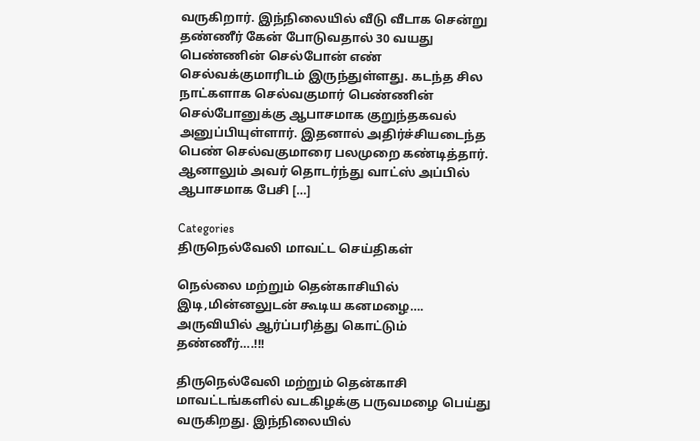வருகிறார். இந்நிலையில் வீடு வீடாக சென்று தண்ணீர் கேன் போடுவதால் 30 வயது பெண்ணின் செல்போன் எண் செல்வக்குமாரிடம் இருந்துள்ளது. கடந்த சில நாட்களாக செல்வகுமார் பெண்ணின் செல்போனுக்கு ஆபாசமாக குறுந்தகவல் அனுப்பியுள்ளார். இதனால் அதிர்ச்சியடைந்த பெண் செல்வகுமாரை பலமுறை கண்டித்தார். ஆனாலும் அவர் தொடர்ந்து வாட்ஸ் அப்பில் ஆபாசமாக பேசி […]

Categories
திருநெல்வேலி மாவட்ட செய்திகள்

நெல்லை மற்றும் தென்காசியில் இடி,மின்னலுடன் கூடிய கனமழை…. அருவியில் ஆர்ப்பரித்து கொட்டும் தண்ணீர்….!!!

திருநெல்வேலி மற்றும் தென்காசி மாவட்டங்களில் வடகிழக்கு பருவமழை பெய்து வருகிறது. இந்நிலையில்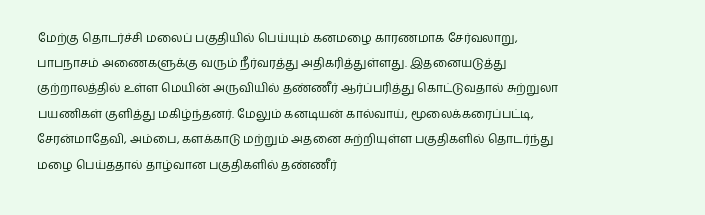மேற்கு தொடர்ச்சி மலைப் பகுதியில் பெய்யும் கனமழை காரணமாக சேர்வலாறு, பாபநாசம் அணைகளுக்கு வரும் நீர்வரத்து அதிகரித்துள்ளது. இதனையடுத்து குற்றாலத்தில் உள்ள மெயின் அருவியில் தண்ணீர் ஆர்ப்பரித்து கொட்டுவதால் சுற்றுலா பயணிகள் குளித்து மகிழ்ந்தனர். மேலும் கனடியன் கால்வாய், மூலைக்கரைப்பட்டி, சேரன்மாதேவி, அம்பை, களக்காடு மற்றும் அதனை சுற்றியுள்ள பகுதிகளில் தொடர்ந்து மழை பெய்ததால் தாழ்வான பகுதிகளில் தண்ணீர்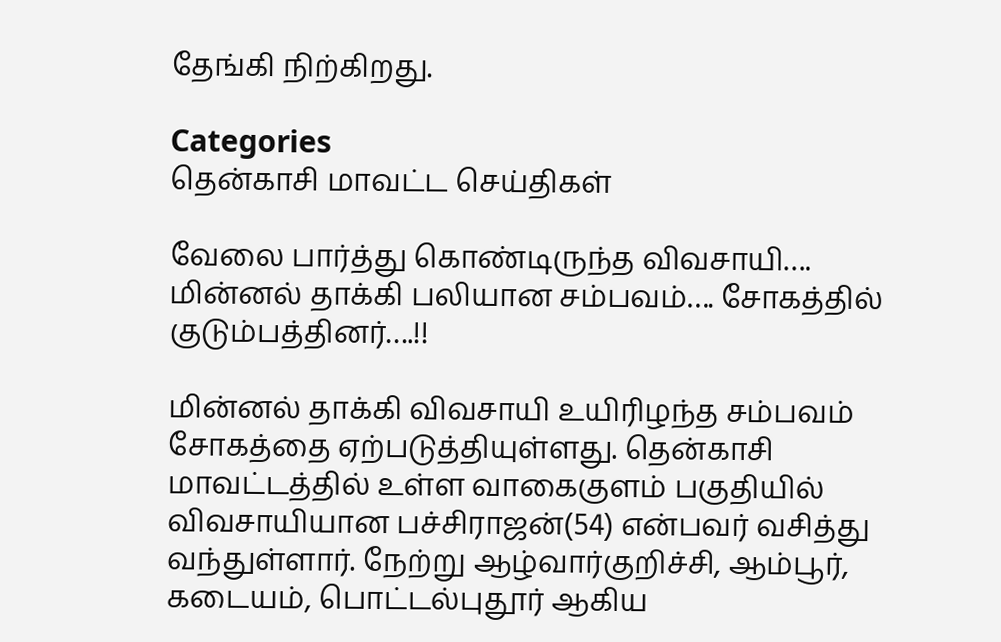தேங்கி நிற்கிறது.

Categories
தென்காசி மாவட்ட செய்திகள்

வேலை பார்த்து கொண்டிருந்த விவசாயி…. மின்னல் தாக்கி பலியான சம்பவம்…. சோகத்தில் குடும்பத்தினர்….!!

மின்னல் தாக்கி விவசாயி உயிரிழந்த சம்பவம் சோகத்தை ஏற்படுத்தியுள்ளது. தென்காசி மாவட்டத்தில் உள்ள வாகைகுளம் பகுதியில் விவசாயியான பச்சிராஜன்(54) என்பவர் வசித்து வந்துள்ளார். நேற்று ஆழ்வார்குறிச்சி, ஆம்பூர், கடையம், பொட்டல்புதூர் ஆகிய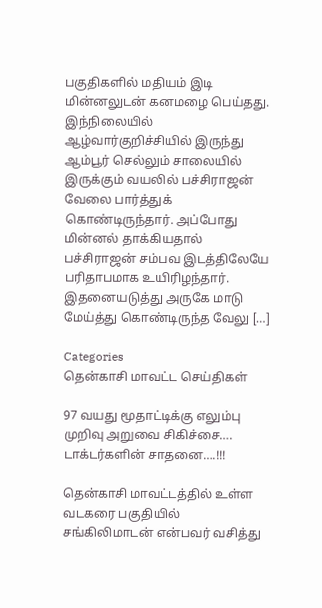பகுதிகளில் மதியம் இடி மின்னலுடன் கனமழை பெய்தது. இந்நிலையில் ஆழ்வார்குறிச்சியில் இருந்து ஆம்பூர் செல்லும் சாலையில் இருக்கும் வயலில் பச்சிராஜன் வேலை பார்த்துக் கொண்டிருந்தார். அப்போது மின்னல் தாக்கியதால் பச்சிராஜன் சம்பவ இடத்திலேயே பரிதாபமாக உயிரிழந்தார். இதனையடுத்து அருகே மாடு மேய்த்து கொண்டிருந்த வேலு […]

Categories
தென்காசி மாவட்ட செய்திகள்

97 வயது மூதாட்டிக்கு எலும்பு முறிவு அறுவை சிகிச்சை…. டாக்டர்களின் சாதனை….!!!

தென்காசி மாவட்டத்தில் உள்ள வடகரை பகுதியில் சங்கிலிமாடன் என்பவர் வசித்து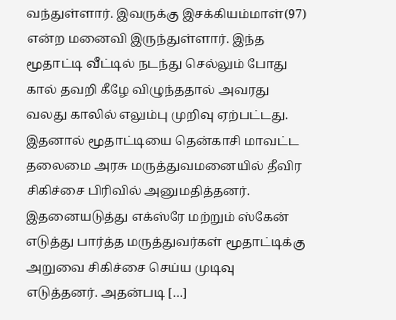வந்துள்ளார். இவருக்கு இசக்கியம்மாள்(97) என்ற மனைவி இருந்துள்ளார். இந்த மூதாட்டி வீட்டில் நடந்து செல்லும் போது கால் தவறி கீழே விழுந்ததால் அவரது வலது காலில் எலும்பு முறிவு ஏற்பட்டது. இதனால் மூதாட்டியை தென்காசி மாவட்ட தலைமை அரசு மருத்துவமனையில் தீவிர சிகிச்சை பிரிவில் அனுமதித்தனர். இதனையடுத்து எக்ஸ்ரே மற்றும் ஸ்கேன் எடுத்து பார்த்த மருத்துவர்கள் மூதாட்டிக்கு அறுவை சிகிச்சை செய்ய முடிவு எடுத்தனர். அதன்படி […]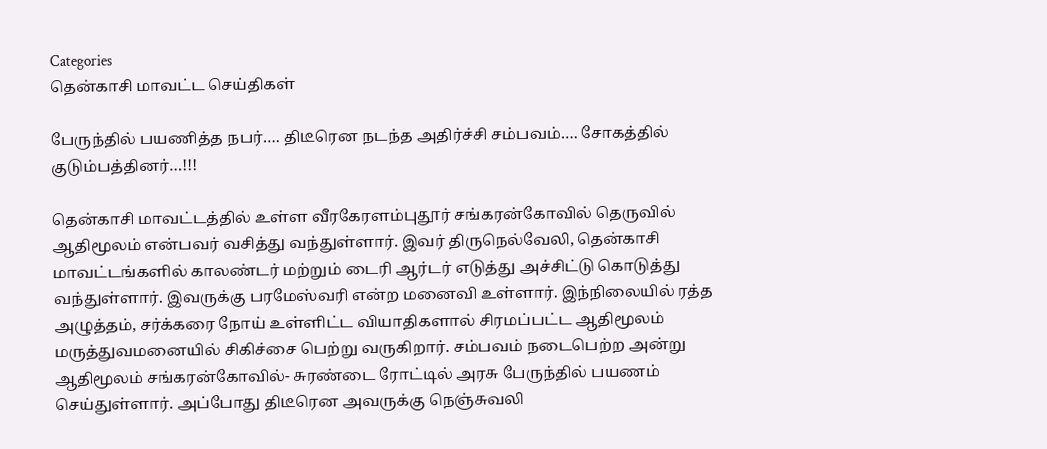Categories
தென்காசி மாவட்ட செய்திகள்

பேருந்தில் பயணித்த நபர்…. திடீரென நடந்த அதிர்ச்சி சம்பவம்…. சோகத்தில் குடும்பத்தினர்…!!!

தென்காசி மாவட்டத்தில் உள்ள வீரகேரளம்புதூர் சங்கரன்கோவில் தெருவில் ஆதிமூலம் என்பவர் வசித்து வந்துள்ளார். இவர் திருநெல்வேலி, தென்காசி மாவட்டங்களில் காலண்டர் மற்றும் டைரி ஆர்டர் எடுத்து அச்சிட்டு கொடுத்து வந்துள்ளார். இவருக்கு பரமேஸ்வரி என்ற மனைவி உள்ளார். இந்நிலையில் ரத்த அழுத்தம், சர்க்கரை நோய் உள்ளிட்ட வியாதிகளால் சிரமப்பட்ட ஆதிமூலம் மருத்துவமனையில் சிகிச்சை பெற்று வருகிறார். சம்பவம் நடைபெற்ற அன்று ஆதிமூலம் சங்கரன்கோவில்- சுரண்டை ரோட்டில் அரசு பேருந்தில் பயணம் செய்துள்ளார். அப்போது திடீரென அவருக்கு நெஞ்சுவலி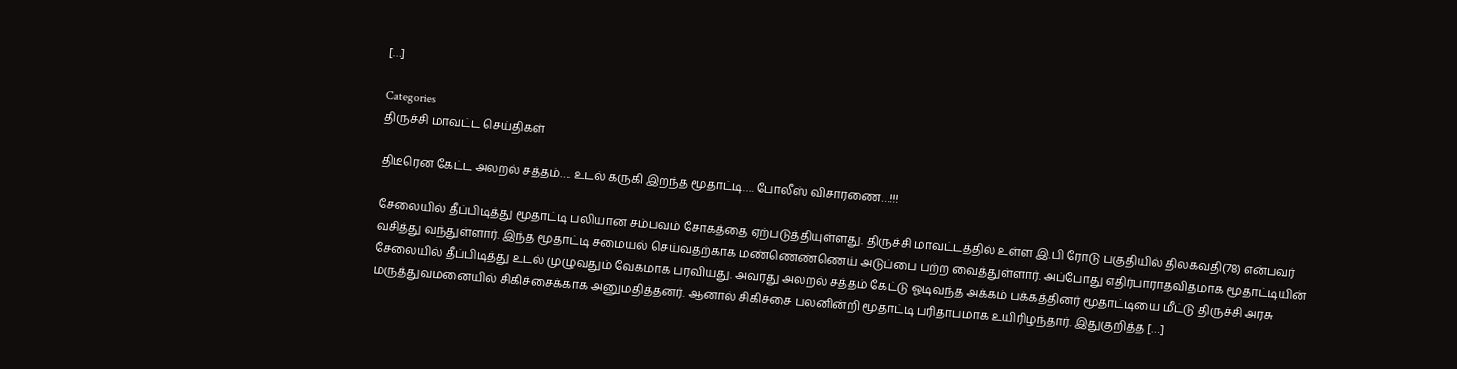[…]

Categories
திருச்சி மாவட்ட செய்திகள்

திடீரென கேட்ட அலறல் சத்தம்…. உடல் கருகி இறந்த மூதாட்டி…. போலீஸ் விசாரணை…!!!

சேலையில் தீப்பிடித்து மூதாட்டி பலியான சம்பவம் சோகத்தை ஏற்படுத்தியுள்ளது. திருச்சி மாவட்டத்தில் உள்ள இ.பி ரோடு பகுதியில் திலகவதி(78) என்பவர் வசித்து வந்துள்ளார். இந்த மூதாட்டி சமையல் செய்வதற்காக மண்ணெண்ணெய் அடுப்பை பற்ற வைத்துள்ளார். அப்போது எதிர்பாராதவிதமாக மூதாட்டியின் சேலையில் தீப்பிடித்து உடல் முழுவதும் வேகமாக பரவியது. அவரது அலறல் சத்தம் கேட்டு ஓடிவந்த அக்கம் பக்கத்தினர் மூதாட்டியை மீட்டு திருச்சி அரசு மருத்துவமனையில் சிகிச்சைக்காக அனுமதித்தனர். ஆனால் சிகிச்சை பலனின்றி மூதாட்டி பரிதாபமாக உயிரிழந்தார். இதுகுறித்த […]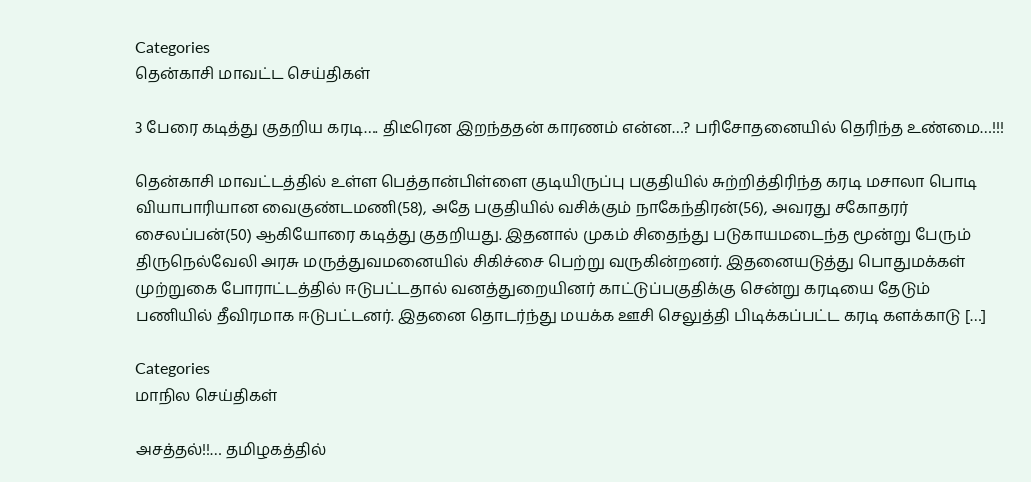Categories
தென்காசி மாவட்ட செய்திகள்

3 பேரை கடித்து குதறிய கரடி…. திடீரென இறந்ததன் காரணம் என்ன…? பரிசோதனையில் தெரிந்த உண்மை…!!!

தென்காசி மாவட்டத்தில் உள்ள பெத்தான்பிள்ளை குடியிருப்பு பகுதியில் சுற்றித்திரிந்த கரடி மசாலா பொடி வியாபாரியான வைகுண்டமணி(58), அதே பகுதியில் வசிக்கும் நாகேந்திரன்(56), அவரது சகோதரர் சைலப்பன்(50) ஆகியோரை கடித்து குதறியது. இதனால் முகம் சிதைந்து படுகாயமடைந்த மூன்று பேரும் திருநெல்வேலி அரசு மருத்துவமனையில் சிகிச்சை பெற்று வருகின்றனர். இதனையடுத்து பொதுமக்கள் முற்றுகை போராட்டத்தில் ஈடுபட்டதால் வனத்துறையினர் காட்டுப்பகுதிக்கு சென்று கரடியை தேடும் பணியில் தீவிரமாக ஈடுபட்டனர். இதனை தொடர்ந்து மயக்க ஊசி செலுத்தி பிடிக்கப்பட்ட கரடி களக்காடு […]

Categories
மாநில செய்திகள்

அசத்தல்!!… தமிழகத்தில்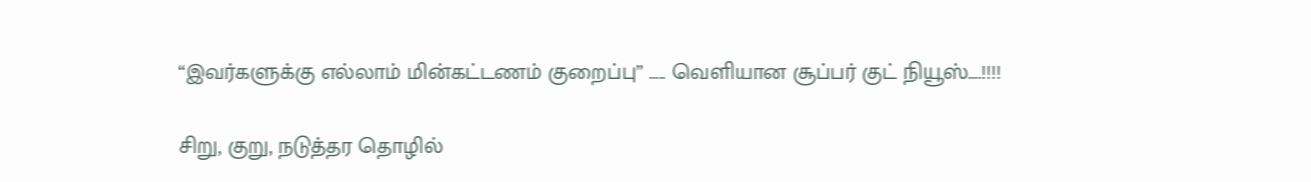“இவர்களுக்கு எல்லாம் மின்கட்டணம் குறைப்பு” ….. வெளியான சூப்பர் குட் நியூஸ்….!!!!

சிறு, குறு, நடுத்தர தொழில்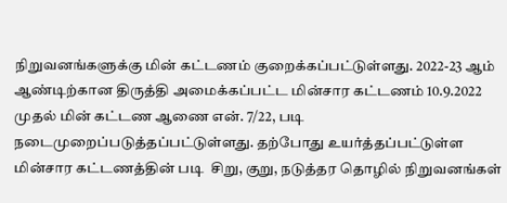நிறுவனங்களுக்கு மின் கட்டணம் குறைக்கப்பட்டுள்ளது. 2022-23 ஆம் ஆண்டிற்கான திருத்தி அமைக்கப்பட்ட மின்சார கட்டணம் 10.9.2022 முதல் மின் கட்டண ஆணை என். 7/22, படி நடைமுறைப்படுத்தப்பட்டுள்ளது. தற்போது உயர்த்தப்பட்டுள்ள மின்சார கட்டணத்தின் படி  சிறு, குறு, நடுத்தர தொழில் நிறுவனங்கள்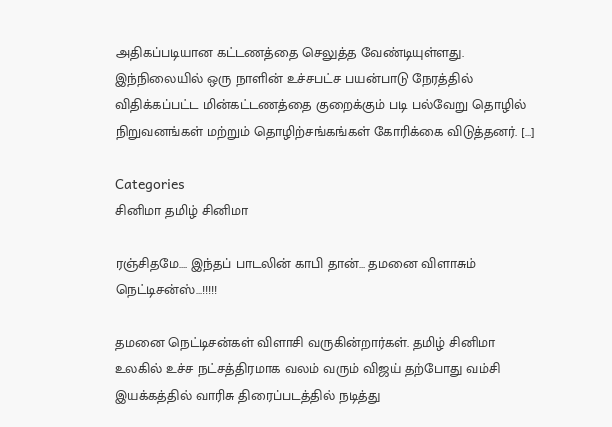அதிகப்படியான கட்டணத்தை செலுத்த வேண்டியுள்ளது. இந்நிலையில் ஒரு நாளின் உச்சபட்ச பயன்பாடு நேரத்தில் விதிக்கப்பட்ட மின்கட்டணத்தை குறைக்கும் படி பல்வேறு தொழில் நிறுவனங்கள் மற்றும் தொழிற்சங்கங்கள் கோரிக்கை விடுத்தனர். […]

Categories
சினிமா தமிழ் சினிமா

ரஞ்சிதமே…. இந்தப் பாடலின் காபி தான்… தமனை விளாசும் நெட்டிசன்ஸ்…!!!!!

தமனை நெட்டிசன்கள் விளாசி வருகின்றார்கள். தமிழ் சினிமா உலகில் உச்ச நட்சத்திரமாக வலம் வரும் விஜய் தற்போது வம்சி இயக்கத்தில் வாரிசு திரைப்படத்தில் நடித்து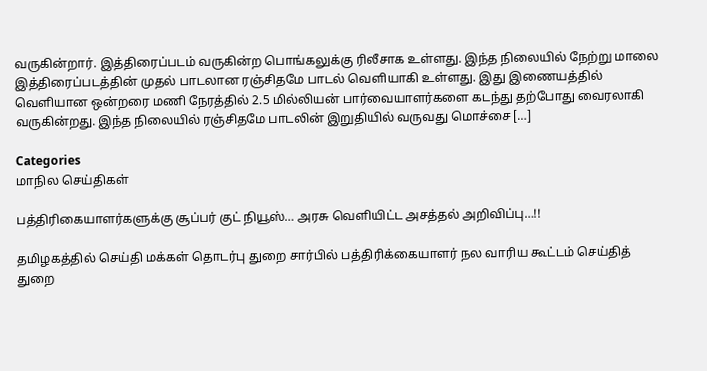வருகின்றார். இத்திரைப்படம் வருகின்ற பொங்கலுக்கு ரிலீசாக உள்ளது. இந்த நிலையில் நேற்று மாலை இத்திரைப்படத்தின் முதல் பாடலான ரஞ்சிதமே பாடல் வெளியாகி உள்ளது. இது இணையத்தில் வெளியான ஒன்றரை மணி நேரத்தில் 2.5 மில்லியன் பார்வையாளர்களை கடந்து தற்போது வைரலாகி வருகின்றது. இந்த நிலையில் ரஞ்சிதமே பாடலின் இறுதியில் வருவது மொச்சை […]

Categories
மாநில செய்திகள்

பத்திரிகையாளர்களுக்கு சூப்பர் குட் நியூஸ்… அரசு வெளியிட்ட அசத்தல் அறிவிப்பு…!!

தமிழகத்தில் செய்தி மக்கள் தொடர்பு துறை சார்பில் பத்திரிக்கையாளர் நல வாரிய கூட்டம் செய்தித் துறை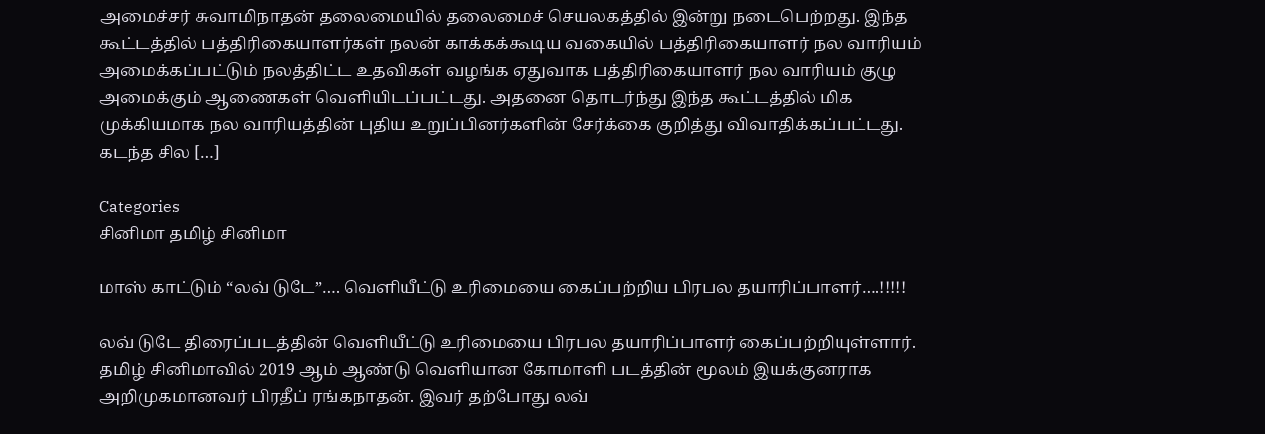அமைச்சர் சுவாமிநாதன் தலைமையில் தலைமைச் செயலகத்தில் இன்று நடைபெற்றது. இந்த கூட்டத்தில் பத்திரிகையாளர்கள் நலன் காக்கக்கூடிய வகையில் பத்திரிகையாளர் நல வாரியம் அமைக்கப்பட்டும் நலத்திட்ட உதவிகள் வழங்க ஏதுவாக பத்திரிகையாளர் நல வாரியம் குழு அமைக்கும் ஆணைகள் வெளியிடப்பட்டது. அதனை தொடர்ந்து இந்த கூட்டத்தில் மிக முக்கியமாக நல வாரியத்தின் புதிய உறுப்பினர்களின் சேர்க்கை குறித்து விவாதிக்கப்பட்டது. கடந்த சில […]

Categories
சினிமா தமிழ் சினிமா

மாஸ் காட்டும் “லவ் டுடே”…. வெளியீட்டு உரிமையை கைப்பற்றிய பிரபல தயாரிப்பாளர்….!!!!!

லவ் டுடே திரைப்படத்தின் வெளியீட்டு உரிமையை பிரபல தயாரிப்பாளர் கைப்பற்றியுள்ளார். தமிழ் சினிமாவில் 2019 ஆம் ஆண்டு வெளியான கோமாளி படத்தின் மூலம் இயக்குனராக அறிமுகமானவர் பிரதீப் ரங்கநாதன். இவர் தற்போது லவ்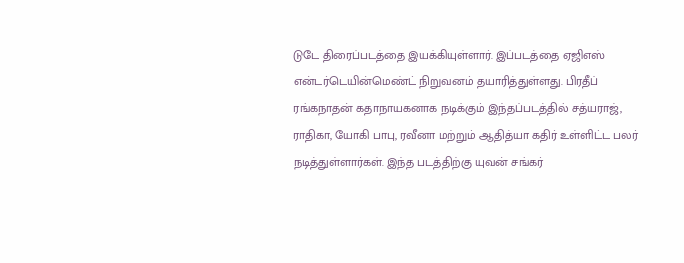டுடே திரைப்படத்தை இயக்கியுள்ளார். இப்படத்தை ஏஜிஎஸ் என்டர்டெயின்மெண்ட் நிறுவனம் தயாரித்துள்ளது. பிரதீப் ரங்கநாதன் கதாநாயகனாக நடிக்கும் இந்தப்படத்தில் சத்யராஜ், ராதிகா, யோகி பாபு, ரவீனா மற்றும் ஆதித்யா கதிர் உள்ளிட்ட பலர் நடித்துள்ளார்கள். இந்த படத்திற்கு யுவன் சங்கர்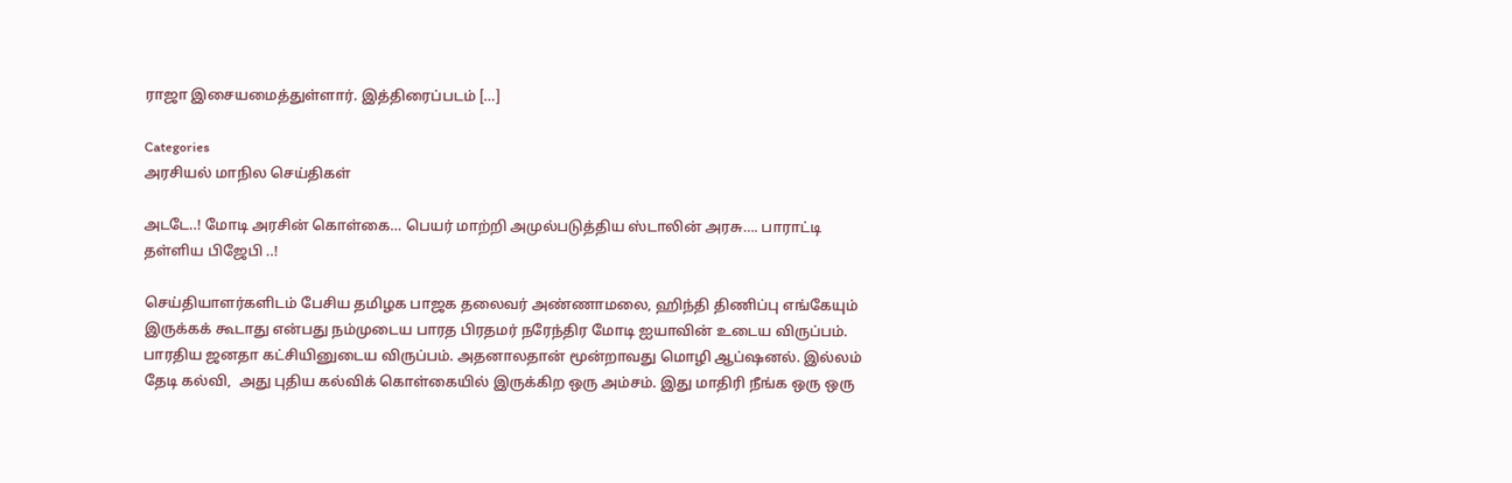ராஜா இசையமைத்துள்ளார். இத்திரைப்படம் […]

Categories
அரசியல் மாநில செய்திகள்

அடடே..! மோடி அரசின் கொள்கை… பெயர் மாற்றி அமுல்படுத்திய ஸ்டாலின் அரசு…. பாராட்டி தள்ளிய பிஜேபி ..!

செய்தியாளர்களிடம் பேசிய தமிழக பாஜக தலைவர் அண்ணாமலை, ஹிந்தி திணிப்பு எங்கேயும் இருக்கக் கூடாது என்பது நம்முடைய பாரத பிரதமர் நரேந்திர மோடி ஐயாவின் உடைய விருப்பம். பாரதிய ஜனதா கட்சியினுடைய விருப்பம். அதனாலதான் மூன்றாவது மொழி ஆப்ஷனல். இல்லம் தேடி கல்வி,  அது புதிய கல்விக் கொள்கையில் இருக்கிற ஒரு அம்சம். இது மாதிரி நீங்க ஒரு ஒரு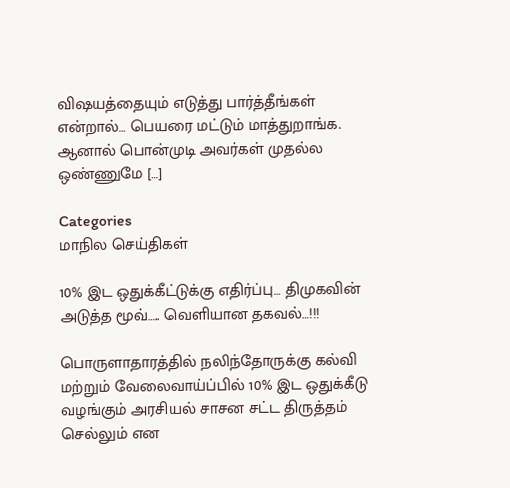விஷயத்தையும் எடுத்து பார்த்தீங்கள் என்றால்… பெயரை மட்டும் மாத்துறாங்க. ஆனால் பொன்முடி அவர்கள் முதல்ல ஒண்ணுமே […]

Categories
மாநில செய்திகள்

10% இட ஒதுக்கீட்டுக்கு எதிர்ப்பு… திமுகவின் அடுத்த மூவ்‌….. வெளியான தகவல்…!!!

பொருளாதாரத்தில் நலிந்தோருக்கு கல்வி மற்றும் வேலைவாய்ப்பில் 10% இட ஒதுக்கீடு வழங்கும் அரசியல் சாசன சட்ட திருத்தம் செல்லும் என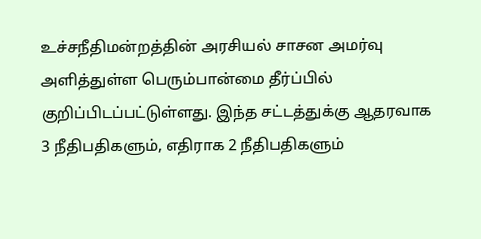உச்சநீதிமன்றத்தின் அரசியல் சாசன அமர்வு அளித்துள்ள பெரும்பான்மை தீர்ப்பில் குறிப்பிடப்பட்டுள்ளது. இந்த சட்டத்துக்கு ஆதரவாக 3 நீதிபதிகளும், எதிராக 2 நீதிபதிகளும்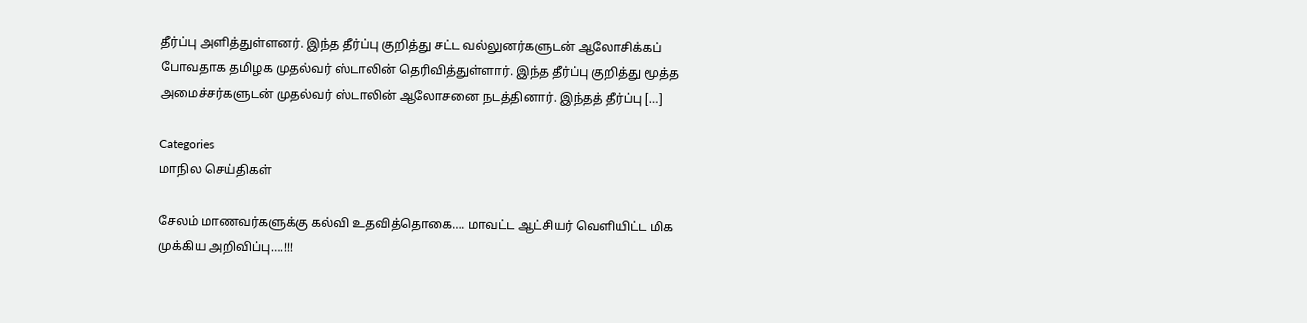தீர்ப்பு அளித்துள்ளனர். இந்த தீர்ப்பு குறித்து சட்ட வல்லுனர்களுடன் ஆலோசிக்கப் போவதாக தமிழக முதல்வர் ஸ்டாலின் தெரிவித்துள்ளார். இந்த தீர்ப்பு குறித்து மூத்த அமைச்சர்களுடன் முதல்வர் ஸ்டாலின் ஆலோசனை நடத்தினார். இந்தத் தீர்ப்பு […]

Categories
மாநில செய்திகள்

சேலம் மாணவர்களுக்கு கல்வி உதவித்தொகை…. மாவட்ட ஆட்சியர் வெளியிட்ட மிக முக்கிய அறிவிப்பு….!!!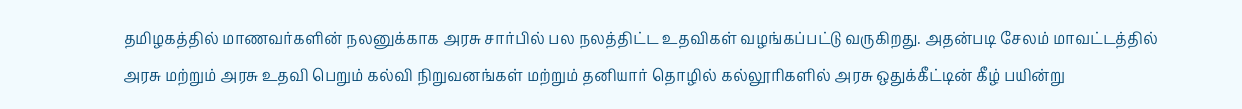தமிழகத்தில் மாணவர்களின் நலனுக்காக அரசு சார்பில் பல நலத்திட்ட உதவிகள் வழங்கப்பட்டு வருகிறது. அதன்படி சேலம் மாவட்டத்தில் அரசு மற்றும் அரசு உதவி பெறும் கல்வி நிறுவனங்கள் மற்றும் தனியார் தொழில் கல்லூரிகளில் அரசு ஒதுக்கீட்டின் கீழ் பயின்று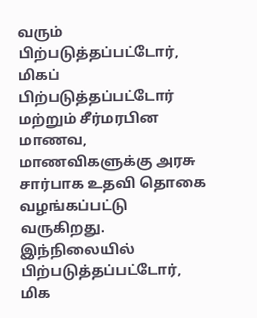வரும் பிற்படுத்தப்பட்டோர், மிகப் பிற்படுத்தப்பட்டோர் மற்றும் சீர்மரபின மாணவ, மாணவிகளுக்கு அரசு சார்பாக உதவி தொகை வழங்கப்பட்டு வருகிறது. இந்நிலையில் பிற்படுத்தப்பட்டோர், மிக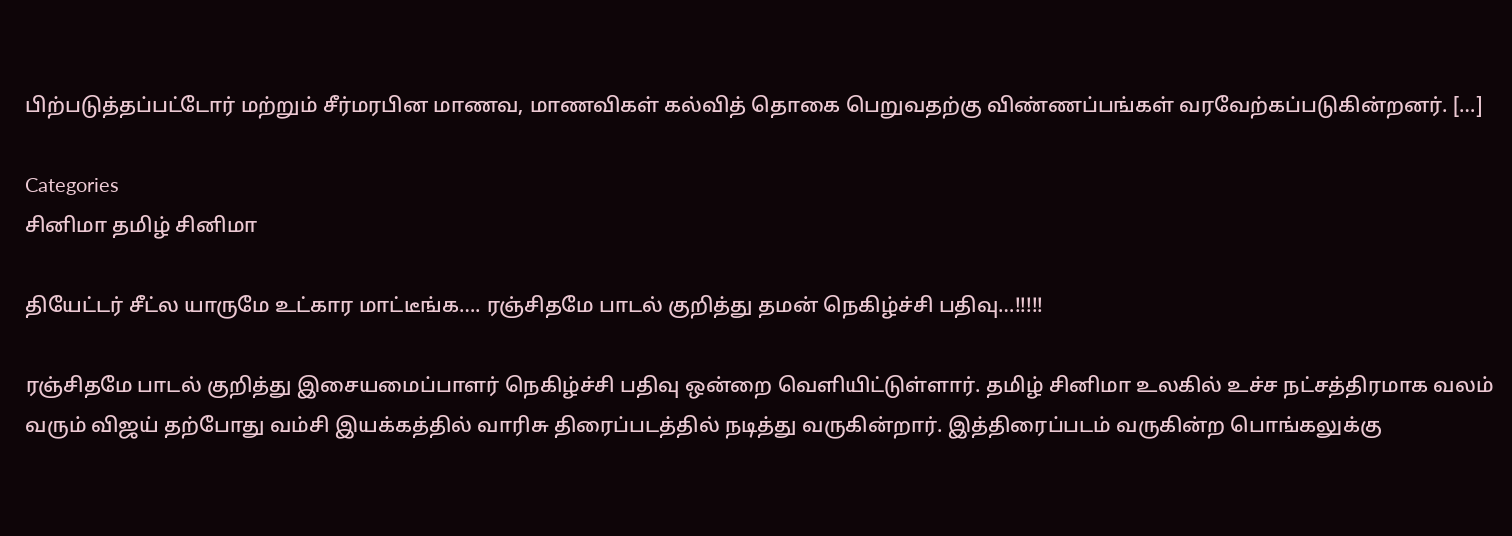பிற்படுத்தப்பட்டோர் மற்றும் சீர்மரபின மாணவ, மாணவிகள் கல்வித் தொகை பெறுவதற்கு விண்ணப்பங்கள் வரவேற்கப்படுகின்றனர். […]

Categories
சினிமா தமிழ் சினிமா

தியேட்டர் சீட்ல யாருமே உட்கார மாட்டீங்க…. ரஞ்சிதமே பாடல் குறித்து தமன் நெகிழ்ச்சி பதிவு…!!!!!

ரஞ்சிதமே பாடல் குறித்து இசையமைப்பாளர் நெகிழ்ச்சி பதிவு ஒன்றை வெளியிட்டுள்ளார். தமிழ் சினிமா உலகில் உச்ச நட்சத்திரமாக வலம் வரும் விஜய் தற்போது வம்சி இயக்கத்தில் வாரிசு திரைப்படத்தில் நடித்து வருகின்றார். இத்திரைப்படம் வருகின்ற பொங்கலுக்கு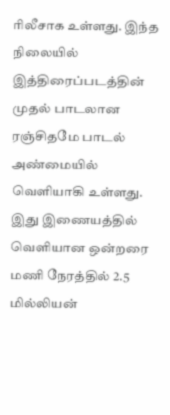ரிலீசாக உள்ளது. இந்த நிலையில் இத்திரைப்படத்தின் முதல் பாடலான ரஞ்சிதமே பாடல் அண்மையில் வெளியாகி உள்ளது. இது இணையத்தில் வெளியான ஒன்றரை மணி நேரத்தில் 2.5 மில்லியன்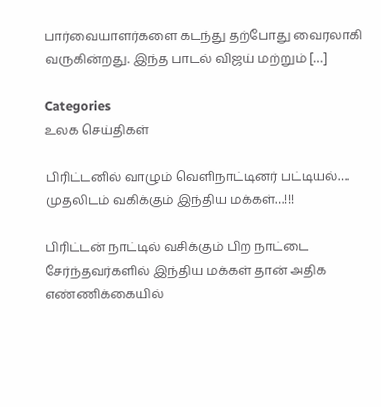பார்வையாளர்களை கடந்து தற்போது வைரலாகி வருகின்றது. இந்த பாடல் விஜய் மற்றும் […]

Categories
உலக செய்திகள்

பிரிட்டனில் வாழும் வெளிநாட்டினர் பட்டியல்…. முதலிடம் வகிக்கும் இந்திய மக்கள்…!!!

பிரிட்டன் நாட்டில் வசிக்கும் பிற நாட்டை சேர்ந்தவர்களில் இந்திய மக்கள் தான் அதிக எண்ணிக்கையில்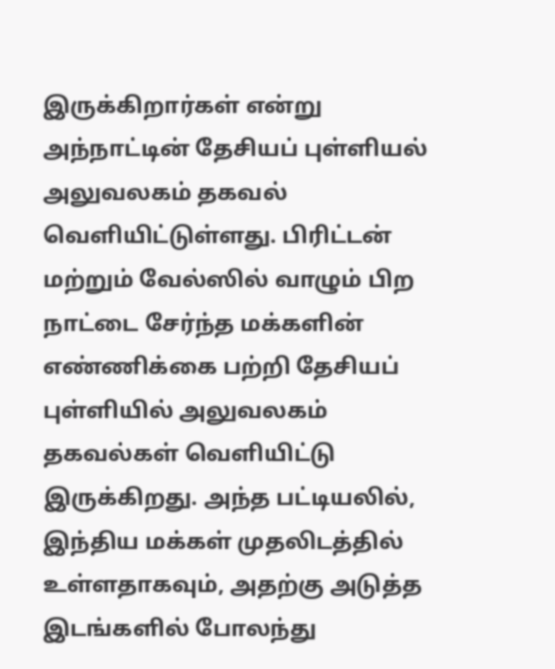இருக்கிறார்கள் என்று அந்நாட்டின் தேசியப் புள்ளியல் அலுவலகம் தகவல் வெளியிட்டுள்ளது. பிரிட்டன் மற்றும் வேல்ஸில் வாழும் பிற நாட்டை சேர்ந்த மக்களின் எண்ணிக்கை பற்றி தேசியப் புள்ளியில் அலுவலகம் தகவல்கள் வெளியிட்டு இருக்கிறது. அந்த பட்டியலில், இந்திய மக்கள் முதலிடத்தில் உள்ளதாகவும், அதற்கு அடுத்த இடங்களில் போலந்து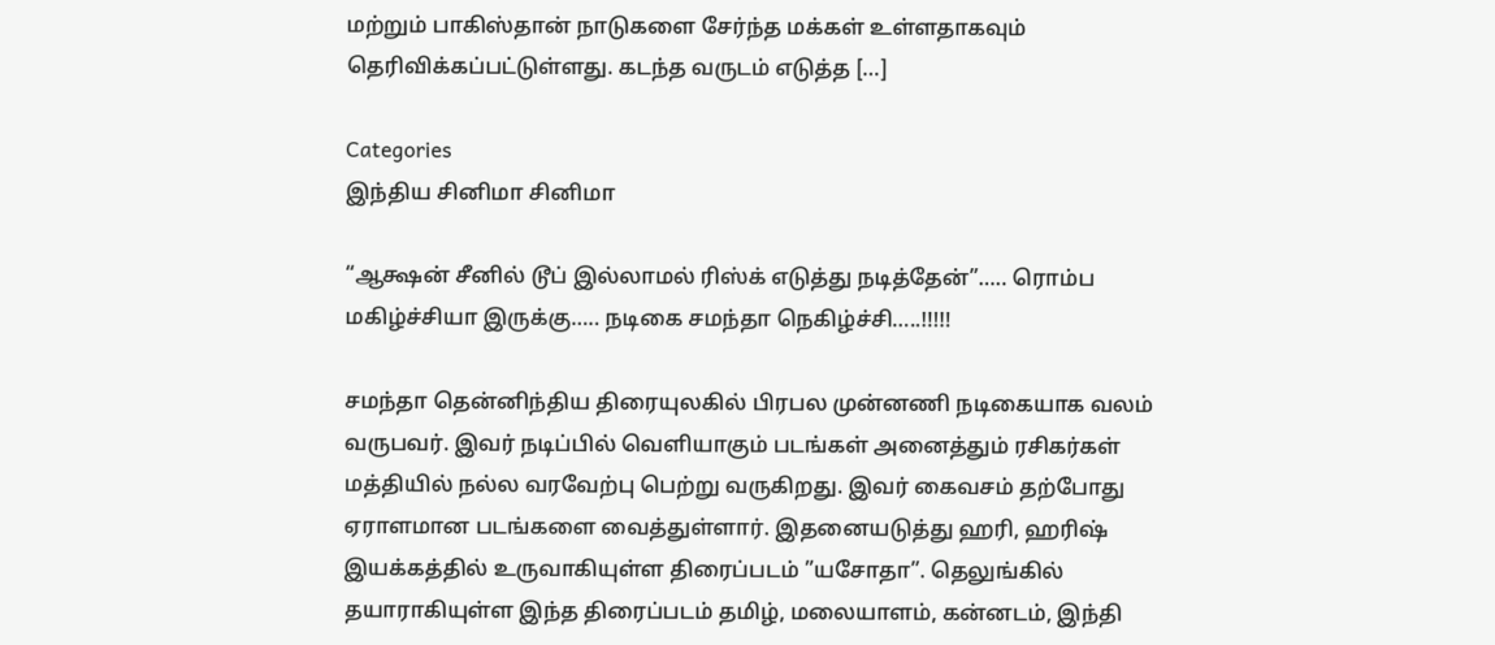மற்றும் பாகிஸ்தான் நாடுகளை சேர்ந்த மக்கள் உள்ளதாகவும் தெரிவிக்கப்பட்டுள்ளது. கடந்த வருடம் எடுத்த […]

Categories
இந்திய சினிமா சினிமா

“ஆக்ஷன் சீனில் டூப் இல்லாமல் ரிஸ்க் எடுத்து நடித்தேன்”….. ரொம்ப மகிழ்ச்சியா இருக்கு….. நடிகை சமந்தா நெகிழ்ச்சி…..!!!!!

சமந்தா தென்னிந்திய திரையுலகில் பிரபல முன்னணி நடிகையாக வலம் வருபவர். இவர் நடிப்பில் வெளியாகும் படங்கள் அனைத்தும் ரசிகர்கள் மத்தியில் நல்ல வரவேற்பு பெற்று வருகிறது. இவர் கைவசம் தற்போது ஏராளமான படங்களை வைத்துள்ளார். இதனையடுத்து ஹரி, ஹரிஷ் இயக்கத்தில் உருவாகியுள்ள திரைப்படம் ”யசோதா”. தெலுங்கில் தயாராகியுள்ள இந்த திரைப்படம் தமிழ், மலையாளம், கன்னடம், இந்தி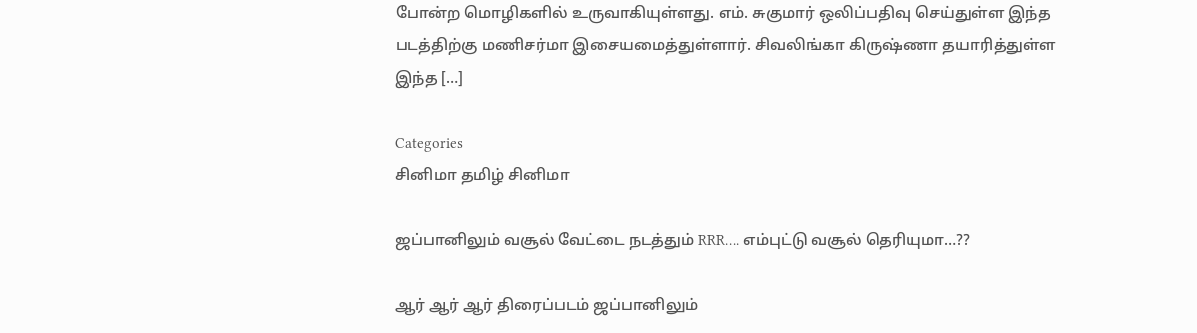போன்ற மொழிகளில் உருவாகியுள்ளது. எம். சுகுமார் ஒலிப்பதிவு செய்துள்ள இந்த படத்திற்கு மணிசர்மா இசையமைத்துள்ளார். சிவலிங்கா கிருஷ்ணா தயாரித்துள்ள இந்த […]

Categories
சினிமா தமிழ் சினிமா

ஜப்பானிலும் வசூல் வேட்டை நடத்தும் RRR…. எம்புட்டு வசூல் தெரியுமா…??

ஆர் ஆர் ஆர் திரைப்படம் ஜப்பானிலும்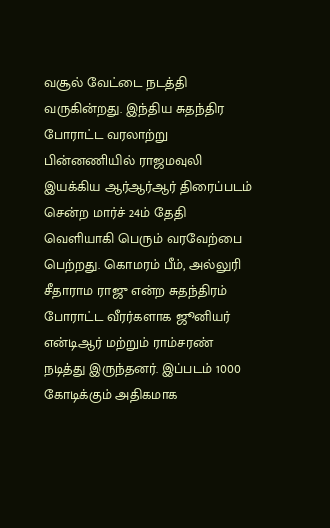வசூல் வேட்டை நடத்தி வருகின்றது. இந்திய சுதந்திர போராட்ட வரலாற்று பின்னணியில் ராஜமவுலி இயக்கிய ஆர்ஆர்ஆர் திரைப்படம் சென்ற மார்ச் 24ம் தேதி வெளியாகி பெரும் வரவேற்பை பெற்றது. கொமரம் பீம், அல்லுரி சீதாராம ராஜு என்ற சுதந்திரம் போராட்ட வீரர்களாக ஜூனியர் என்டிஆர் மற்றும் ராம்சரண் நடித்து இருந்தனர். இப்படம் 1000 கோடிக்கும் அதிகமாக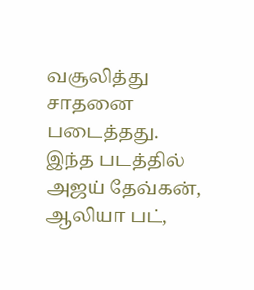வசூலித்து சாதனை படைத்தது. இந்த படத்தில் அஜய் தேவ்கன், ஆலியா பட்,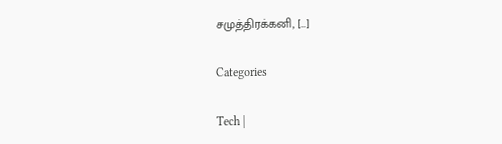சமுத்திரக்கனி, […]

Categories

Tech |